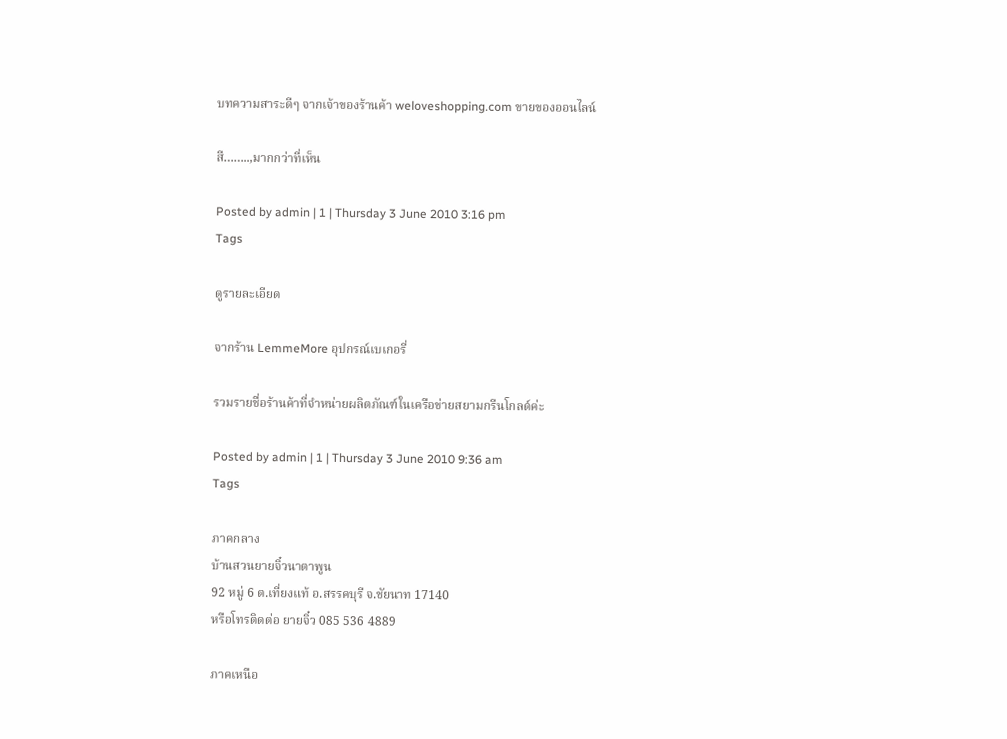บทความสาระดีๆ จากเจ้าของร้านค้า weloveshopping.com ขายของออนไลน์

สี……..,มากกว่าที่เห็น

Posted by admin | 1 | Thursday 3 June 2010 3:16 pm
Tags

ดูรายละเอียด

จากร้าน LemmeMore อุปกรณ์เบเกอรี่

รวมรายชื่อร้านค้าที่จำหน่ายผลิตภัณฑ์ในเครือข่ายสยามกรีนโกลด์ค่ะ

Posted by admin | 1 | Thursday 3 June 2010 9:36 am
Tags

ภาคกลาง
บ้านสวนยายจิ๋วนาตาพูน
92 หมู่ 6 ต.เที่ยงแท้ อ.สรรคบุรี จ.ชัยนาท 17140
หรือโทรติดต่อ ยายจิ๋ว 085 536 4889

ภาคเหนือ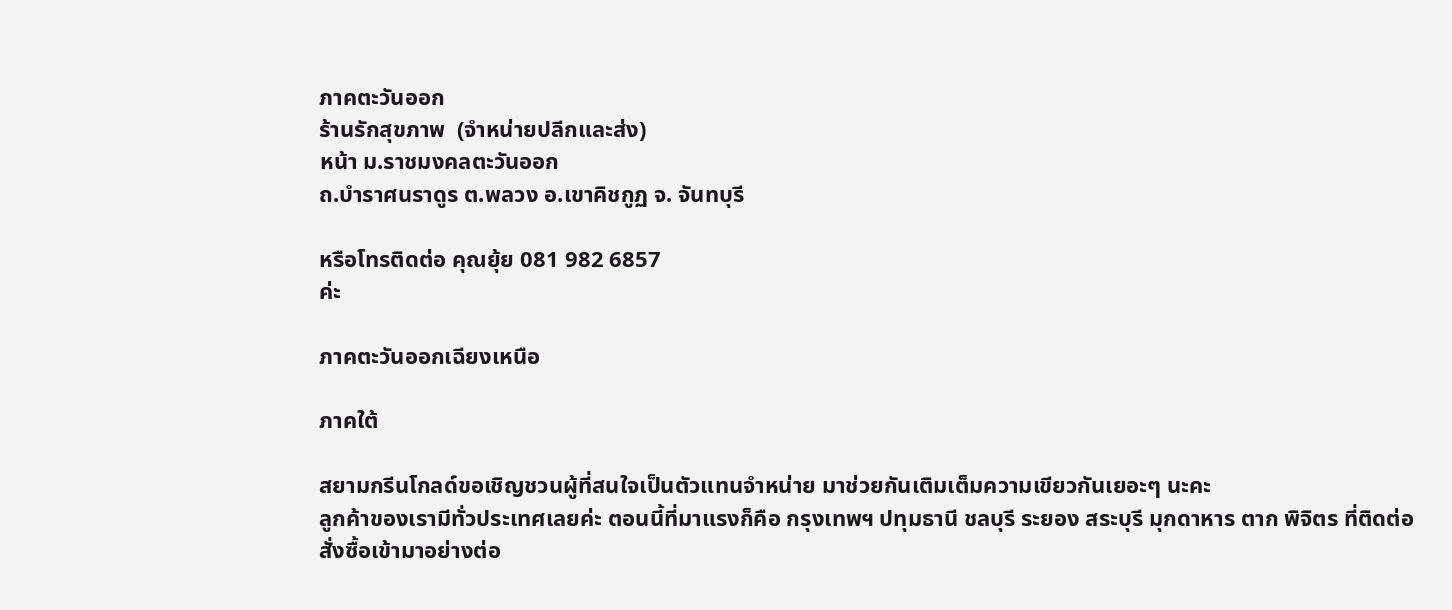ภาคตะวันออก
ร้านรักสุขภาพ  (จำหน่ายปลีกและส่ง)
หน้า ม.ราชมงคลตะวันออก
ถ.บำราศนราดูร ต.พลวง อ.เขาคิชกูฏ จ. จันทบุรี

หรือโทรติดต่อ คุณยุ้ย 081 982 6857
ค่ะ

ภาคตะวันออกเฉียงเหนือ

ภาคใต้

สยามกรีนโกลด์ขอเชิญชวนผู้ที่สนใจเป็นตัวแทนจำหน่าย มาช่วยกันเติมเต็มความเขียวกันเยอะๆ นะคะ
ลูกค้าของเรามีทั่วประเทศเลยค่ะ ตอนนี้ที่มาแรงก็คือ กรุงเทพฯ ปทุมธานี ชลบุรี ระยอง สระบุรี มุกดาหาร ตาก พิจิตร ที่ติดต่อสั่งซื้อเข้ามาอย่างต่อ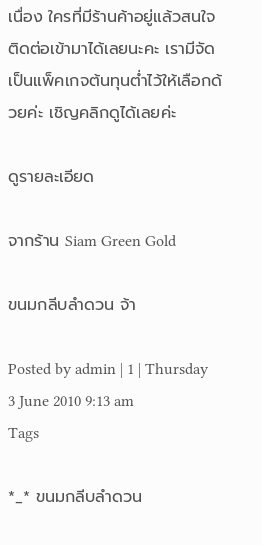เนื่อง ใครที่มีร้านค้าอยู่แล้วสนใจติดต่อเข้ามาได้เลยนะคะ เรามีจัดเป็นแพ็คเกจต้นทุนต่ำไว้ให้เลือกด้วยค่ะ เชิญคลิกดูได้เลยค่ะ

ดูรายละเอียด

จากร้าน Siam Green Gold

ขนมกลีบลำดวน จ้า

Posted by admin | 1 | Thursday 3 June 2010 9:13 am
Tags

*_* ขนมกลีบลำดวน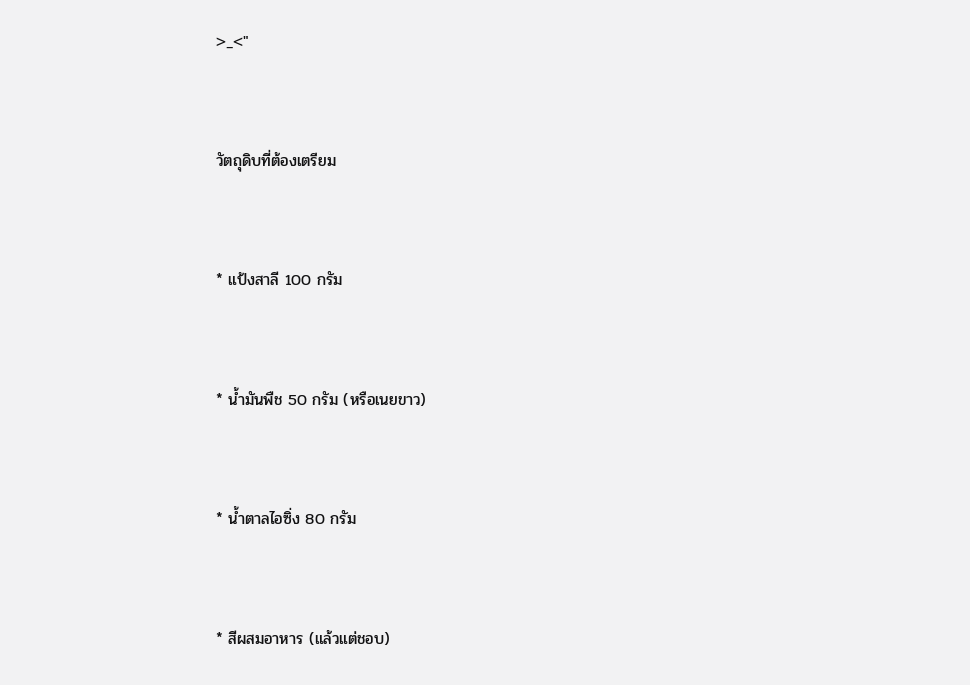>_<"


วัตถุดิบที่ต้องเตรียม


* แป้งสาลี 100 กรัม


* น้ำมันพืช 50 กรัม (หรือเนยขาว)


* น้ำตาลไอซิ่ง 80 กรัม


* สีผสมอาหาร (แล้วแต่ชอบ)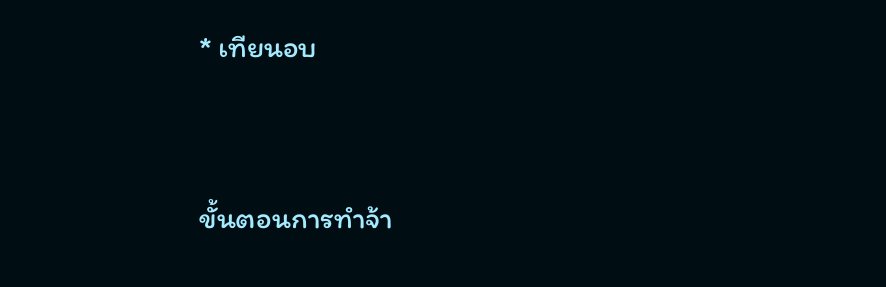* เทียนอบ


ขั้นตอนการทำจ้า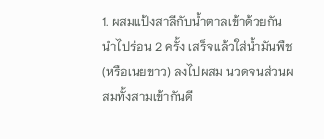1. ผสมแป้งสาลีกับน้ำตาลเข้าด้วยกัน นำไปร่อน 2 ครั้ง เสร็จแล้วใส่น้ำมันพืช (หรือเนยขาว) ลงไปผสม นวดจนส่วนผสมทั้งสามเข้ากันดี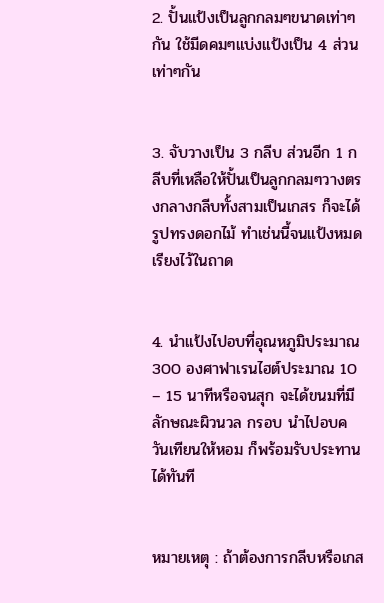2. ปั้นแป้งเป็นลูกกลมๆขนาดเท่าๆกัน ใช้มีดคมๆแบ่งแป้งเป็น 4 ส่วนเท่าๆกัน


3. จับวางเป็น 3 กลีบ ส่วนอีก 1 กลีบที่เหลือให้ปั้นเป็นลูกกลมๆวางตรงกลางกลีบทั้งสามเป็นเกสร ก็จะได้รูปทรงดอกไม้ ทำเช่นนี้จนแป้งหมด เรียงไว้ในถาด


4. นำแป้งไปอบที่อุณหภูมิประมาณ 300 องศาฟาเรนไฮต์ประมาณ 10 – 15 นาทีหรือจนสุก จะได้ขนมที่มีลักษณะผิวนวล กรอบ นำไปอบควันเทียนให้หอม ก็พร้อมรับประทานได้ทันที


หมายเหตุ : ถ้าต้องการกลีบหรือเกส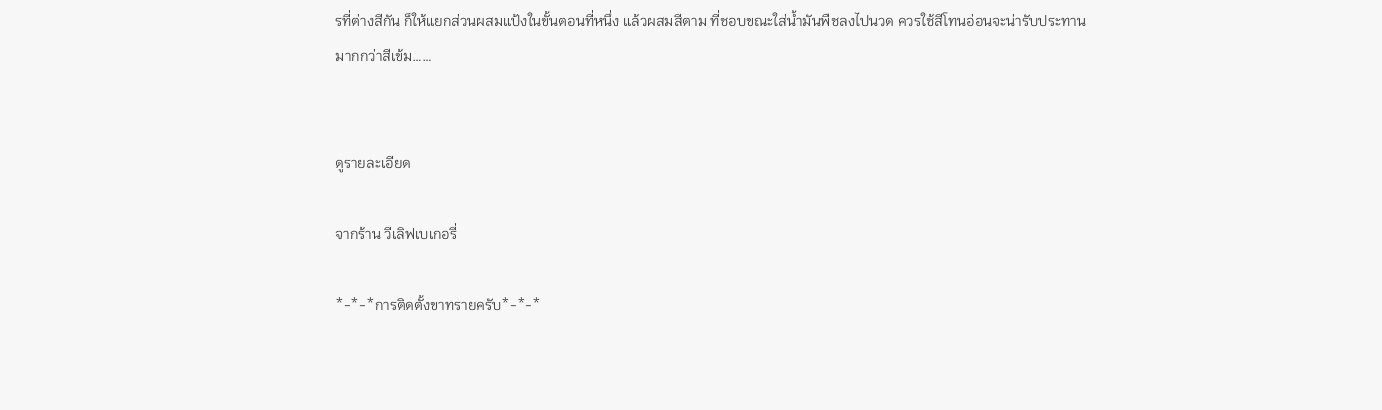รที่ต่างสีกัน ก็ให้แยกส่วนผสมแป้งในขั้นตอนที่หนึ่ง แล้วผสมสีตาม ที่ชอบขณะใส่น้ำมันพืชลงไปนวด ควรใช้สีโทนอ่อนจะน่ารับประทานมากกว่าสีเข้ม……


ดูรายละเอียด

จากร้าน วีเลิฟเบเกอรี่

*-*-*การติดตั้งขาทรายครับ*-*-*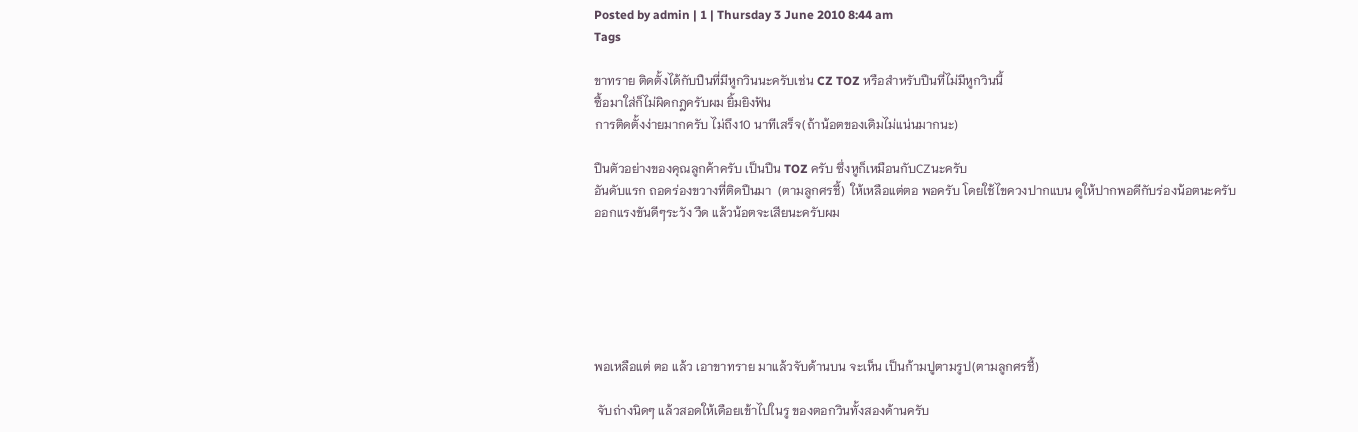Posted by admin | 1 | Thursday 3 June 2010 8:44 am
Tags

ขาทราย ติดตั้งได้กับปืนที่มีหูกวินนะครับเช่น CZ TOZ หรือสำหรับปืนที่ไม่มีหูกวินนี้
ซื้อมาใส่ก็ไม่ผิดกฎครับผม ยิ้มยิงฟัน
การติดตั้งง่ายมากครับ ไม่ถึง10 นาทีเสร็จ(ถ้าน้อตของเดิมไม่แน่นมากนะ)

ปืนตัวอย่างของคุณลูกค้าครับ เป็นปืน TOZ ครับ ซึ่งหูก็เหมือนกับCZนะครับ
อันดับแรก ถอดร่องขวางที่ติดปืนมา  (ตามลูกศรชี้)  ให้เหลือแต่ตอ พอครับ โดยใช้ไขควงปากแบน ดูให้ปากพอดีกับร่องน้อตนะครับ
ออกแรงขันดีๆระวัง วืด แล้วน้อตจะเสียนะครับผม






พอเหลือแต่ ตอ แล้ว เอาขาทราย มาแล้วจับด้านบน จะเห็น เป็นก้ามปูตามรูป(ตามลูกศรชี้)

 จับถ่างนิดๆ แล้วสอดให้เดือยเข้าไปในรู ของตอกวินทั้งสองด้านครับ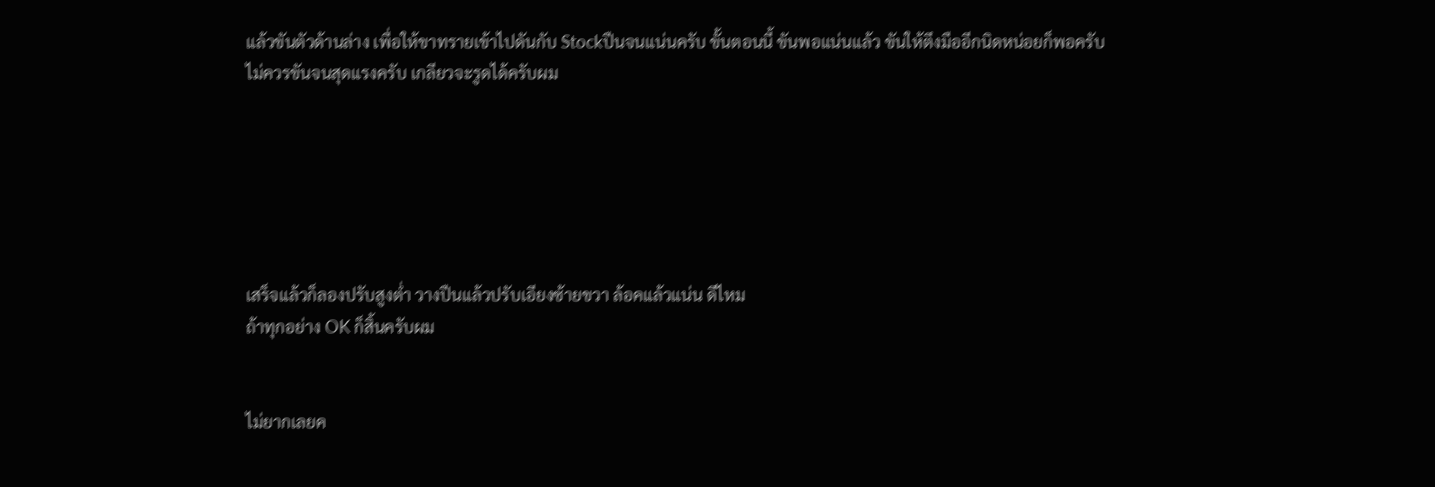แล้วขันตัวด้านล่าง เพื่อให้ขาทรายเข้าไปดันกับ Stockปืนจนแน่นครับ ขั้นตอนนี้ ขันพอแน่นแล้ว ขันให้ตึงมืออีกนิดหน่อยก็พอครับ
ไม่ควรขันจนสุดแรงครับ เกลียวจะรูดได้ครับผม






เสร็จแล้วก็ลองปรับสูงต่ำ วางปืนแล้วปรับเอียงซ้ายขวา ล้อคแล้วแน่น ดีไหม
ถ้าทุกอย่าง OK ก็สิ้นครับผม


ไม่ยากเลยค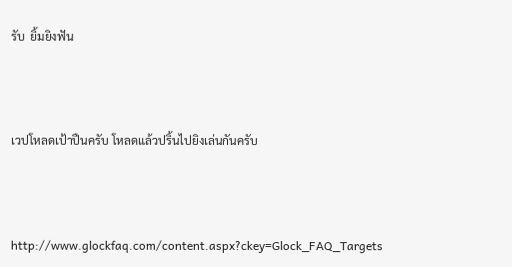รับ  ยิ้มยิงฟัน



เวปโหลดเป้าปืนครับ โหลดแล้วปริ้นไปยิงเล่นกันครับ



http://www.glockfaq.com/content.aspx?ckey=Glock_FAQ_Targets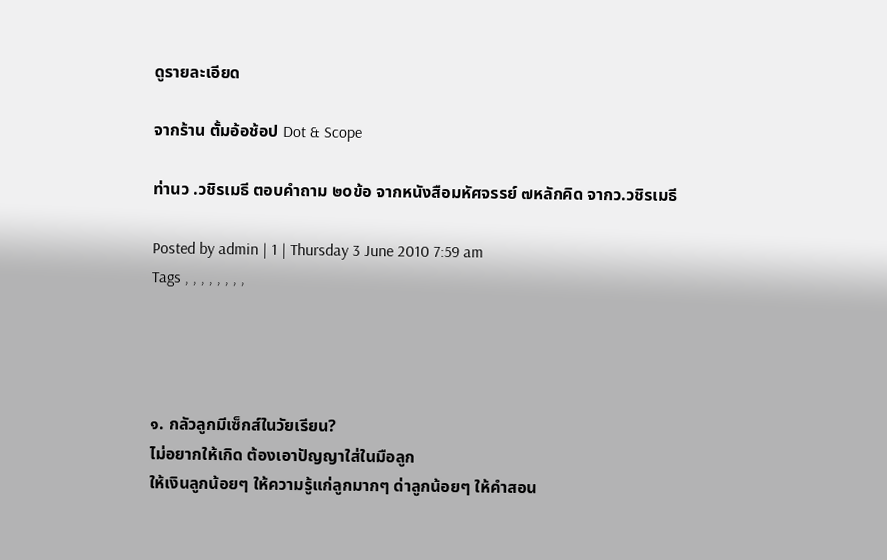ดูรายละเอียด

จากร้าน ตั้มอ้อช้อป Dot & Scope

ท่านว .วชิรเมธี ตอบคำถาม ๒oข้อ จากหนังสือมหัศจรรย์ ๗หลักคิด จากว.วชิรเมธี

Posted by admin | 1 | Thursday 3 June 2010 7:59 am
Tags , , , , , , , ,




๑. กลัวลูกมีเซ็กส์ในวัยเรียน?
ไม่อยากให้เกิด ต้องเอาปัญญาใส่ในมือลูก
ให้เงินลูกน้อยๆ ให้ความรู้แก่ลูกมากๆ ด่าลูกน้อยๆ ให้คำสอน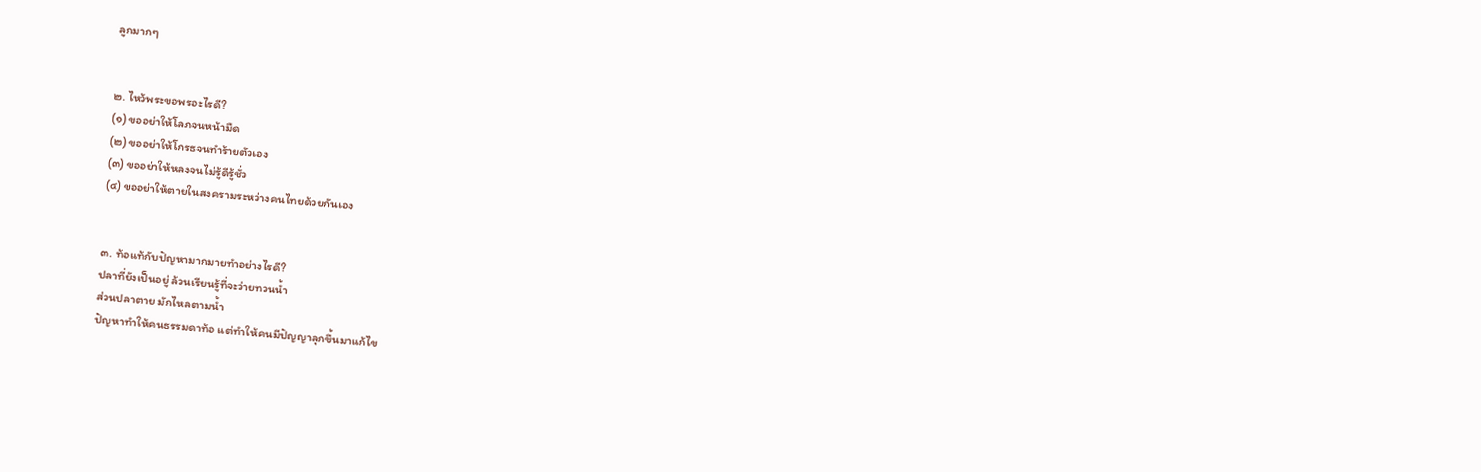ลูกมากๆ


๒. ไหว้พระขอพรอะไรดี?
(๑) ขออย่าให้โลภจนหน้ามืด
(๒) ขออย่าให้โกรธจนทำร้ายตัวเอง
(๓) ขออย่าให้หลงจนไม่รู้ดีรู้ชั่ว
(๔) ขออย่าให้ตายในสงครามระหว่างคนไทยด้วยกันเอง


๓. ท้อแท้กับปัญหามากมายทำอย่างไรดี?
ปลาที่ยังเป็นอยู่ ล้วนเรียนรู้ที่จะว่ายทวนน้ำ
ส่วนปลาตาย มักไหลตามน้ำ
ปัญหาทำให้คนธรรมดาท้อ แต่ทำให้คนมีปัญญาลุกขึ้นมาแก้ไข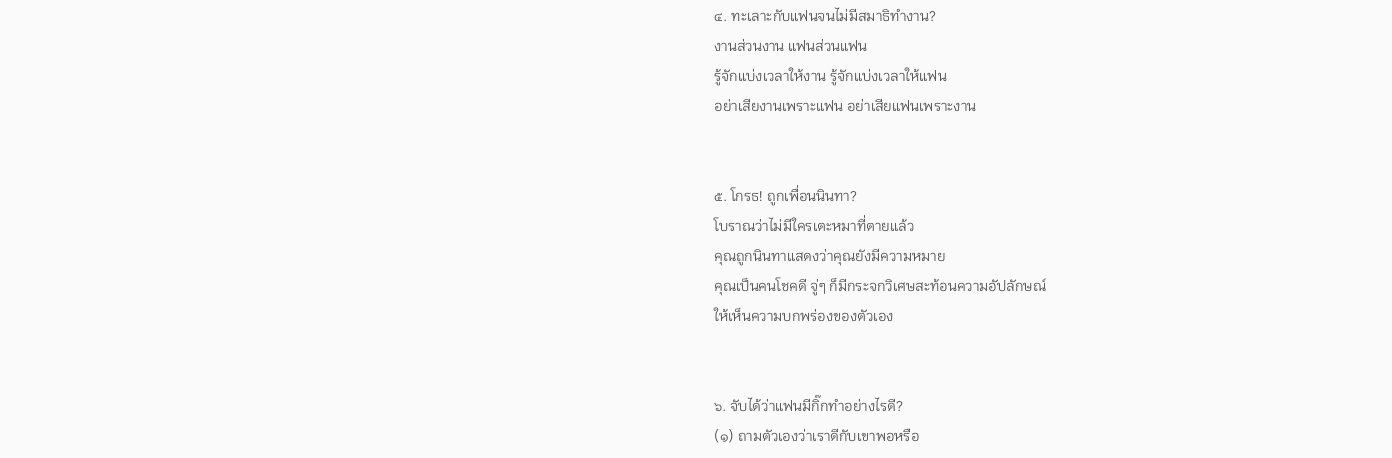๔. ทะเลาะกับแฟนจนไม่มีสมาธิทำงาน?
งานส่วนงาน แฟนส่วนแฟน
รู้จักแบ่งเวลาให้งาน รู้จักแบ่งเวลาให้แฟน
อย่าเสียงานเพราะแฟน อย่าเสียแฟนเพราะงาน


๕. โกรธ! ถูกเพื่อนนินทา?
โบราณว่าไม่มีใครเตะหมาที่ตายแล้ว
คุณถูกนินทาแสดงว่าคุณยังมีความหมาย
คุณเป็นคนโชคดี จู่ๆ ก็มีกระจกวิเศษสะท้อนความอัปลักษณ์
ให้เห็นความบกพร่องของตัวเอง


๖. จับได้ว่าแฟนมีกิ๊กทำอย่างไรดี?
(๑) ถามตัวเองว่าเราดีกับเขาพอหรือ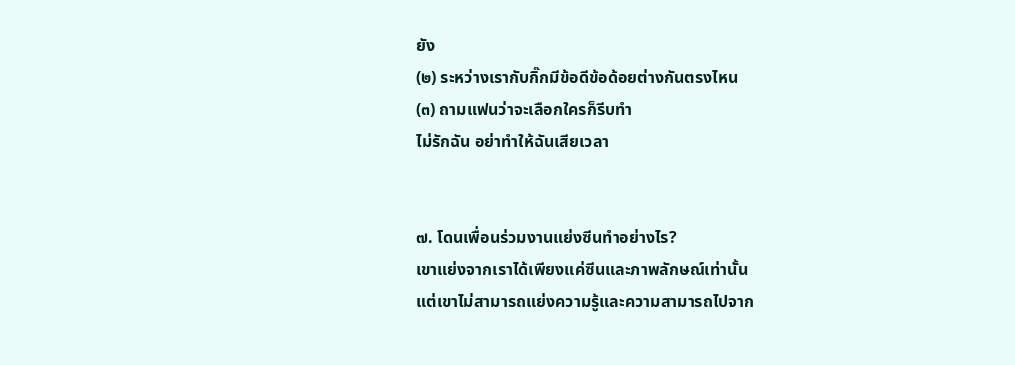ยัง
(๒) ระหว่างเรากับกิ๊กมีข้อดีข้อด้อยต่างกันตรงไหน
(๓) ถามแฟนว่าจะเลือกใครก็รีบทำ
ไม่รักฉัน อย่าทำให้ฉันเสียเวลา


๗. โดนเพื่อนร่วมงานแย่งซีนทำอย่างไร?
เขาแย่งจากเราได้เพียงแค่ซีนและภาพลักษณ์เท่านั้น
แต่เขาไม่สามารถแย่งความรู้และความสามารถไปจาก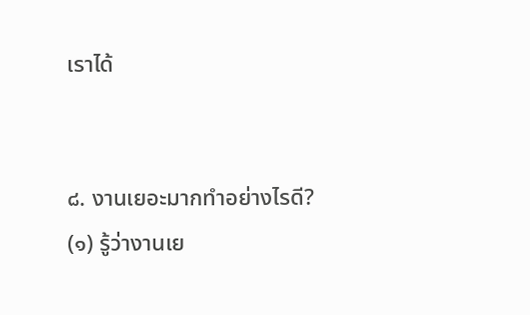เราได้


๘. งานเยอะมากทำอย่างไรดี?
(๑) รู้ว่างานเย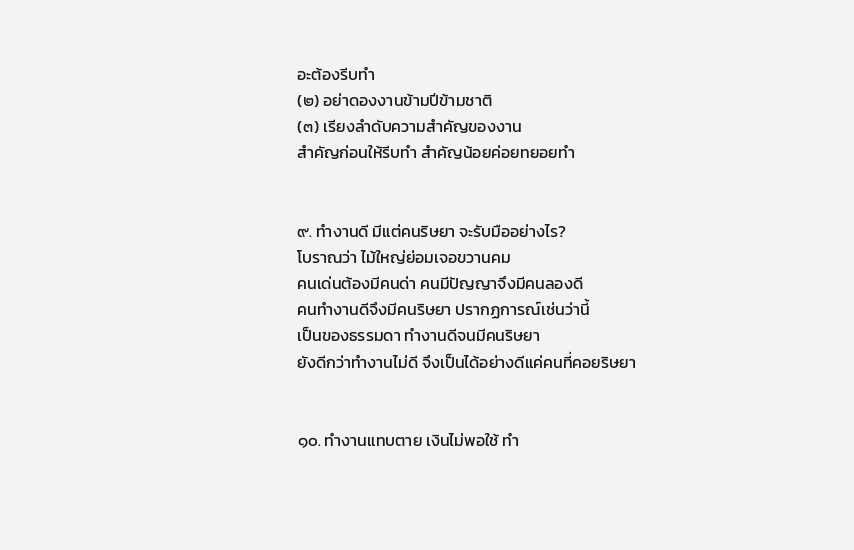อะต้องรีบทำ
(๒) อย่าดองงานข้ามปีข้ามชาติ
(๓) เรียงลำดับความสำคัญของงาน
สำคัญก่อนให้รีบทำ สำคัญน้อยค่อยทยอยทำ


๙. ทำงานดี มีแต่คนริษยา จะรับมืออย่างไร?
โบราณว่า ไม้ใหญ่ย่อมเจอขวานคม
คนเด่นต้องมีคนด่า คนมีปัญญาจึงมีคนลองดี
คนทำงานดีจึงมีคนริษยา ปรากฏการณ์เช่นว่านี้
เป็นของธรรมดา ทำงานดีจนมีคนริษยา
ยังดีกว่าทำงานไม่ดี จึงเป็นได้อย่างดีแค่คนที่คอยริษยา


๑๐. ทำงานแทบตาย เงินไม่พอใช้ ทำ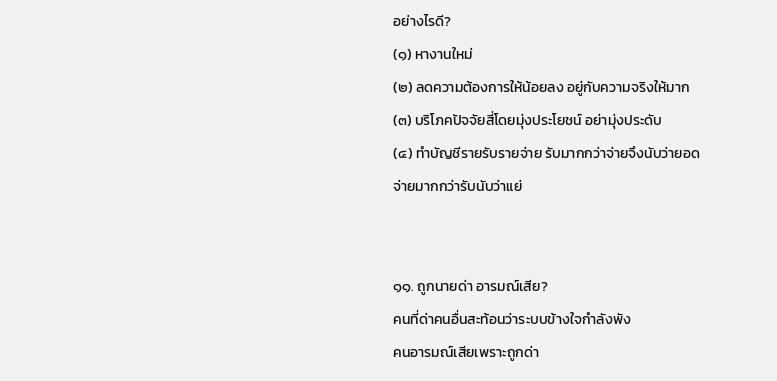อย่างไรดี?
(๑) หางานใหม่
(๒) ลดความต้องการให้น้อยลง อยู่กับความจริงให้มาก
(๓) บริโภคปัจจัยสี่โดยมุ่งประโยชน์ อย่ามุ่งประดับ
(๔) ทำบัญชีรายรับรายจ่าย รับมากกว่าจ่ายจึงนับว่ายอด
จ่ายมากกว่ารับนับว่าแย่


๑๑. ถูกนายด่า อารมณ์เสีย?
คนที่ด่าคนอื่นสะท้อนว่าระบบข้างใจกำลังพัง
คนอารมณ์เสียเพราะถูกด่า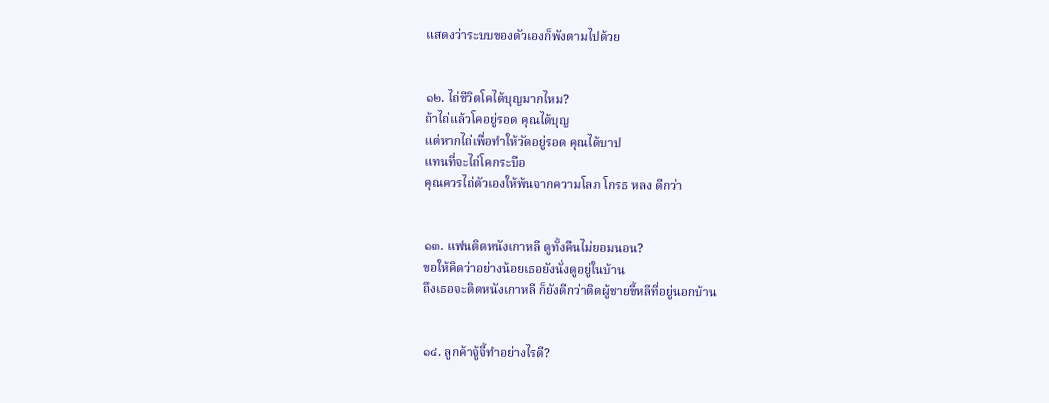แสดงว่าระบบของตัวเองก็พังตามไปด้วย


๑๒. ไถ่ชีวิตโคได้บุญมากไหม?
ถ้าไถ่แล้วโคอยู่รอด คุณได้บุญ
แต่หากไถ่เพื่อทำให้วัดอยู่รอด คุณได้บาป
แทนที่จะไถ่โคกระบือ
คุณควรไถ่ตัวเองให้พ้นจากความโลภ โกรธ หลง ดีกว่า


๑๓. แฟนติดหนังเกาหลี ดูทั้งคืนไม่ยอมนอน?
ขอให้คิดว่าอย่างน้อยเธอยังนั่งดูอยู่ในบ้าน
ถึงเธอจะติดหนังเกาหลี ก็ยังดีกว่าติดผู้ชายขี้หลีที่อยู่นอกบ้าน


๑๔. ลูกค้าจู้จี้ทำอย่างไรดี?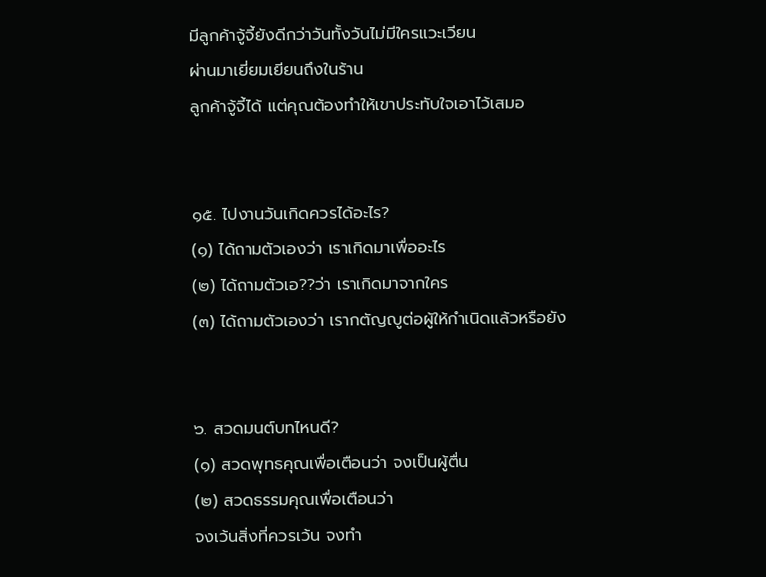มีลูกค้าจู้จี้ยังดีกว่าวันทั้งวันไม่มีใครแวะเวียน
ผ่านมาเยี่ยมเยียนถึงในร้าน
ลูกค้าจู้จี้ได้ แต่คุณต้องทำให้เขาประทับใจเอาไว้เสมอ


๑๕. ไปงานวันเกิดควรได้อะไร?
(๑) ได้ถามตัวเองว่า เราเกิดมาเพื่ออะไร
(๒) ได้ถามตัวเอ??ว่า เราเกิดมาจากใคร
(๓) ได้ถามตัวเองว่า เรากตัญญูต่อผู้ให้กำเนิดแล้วหรือยัง


๖. สวดมนต์บทไหนดี?
(๑) สวดพุทธคุณเพื่อเตือนว่า จงเป็นผู้ตื่น
(๒) สวดธรรมคุณเพื่อเตือนว่า
จงเว้นสิ่งที่ควรเว้น จงทำ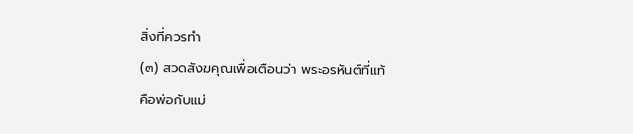สิ่งที่ควรทำ
(๓) สวดสังฆคุณเพื่อเตือนว่า พระอรหันต์ที่แท้
คือพ่อกับแม่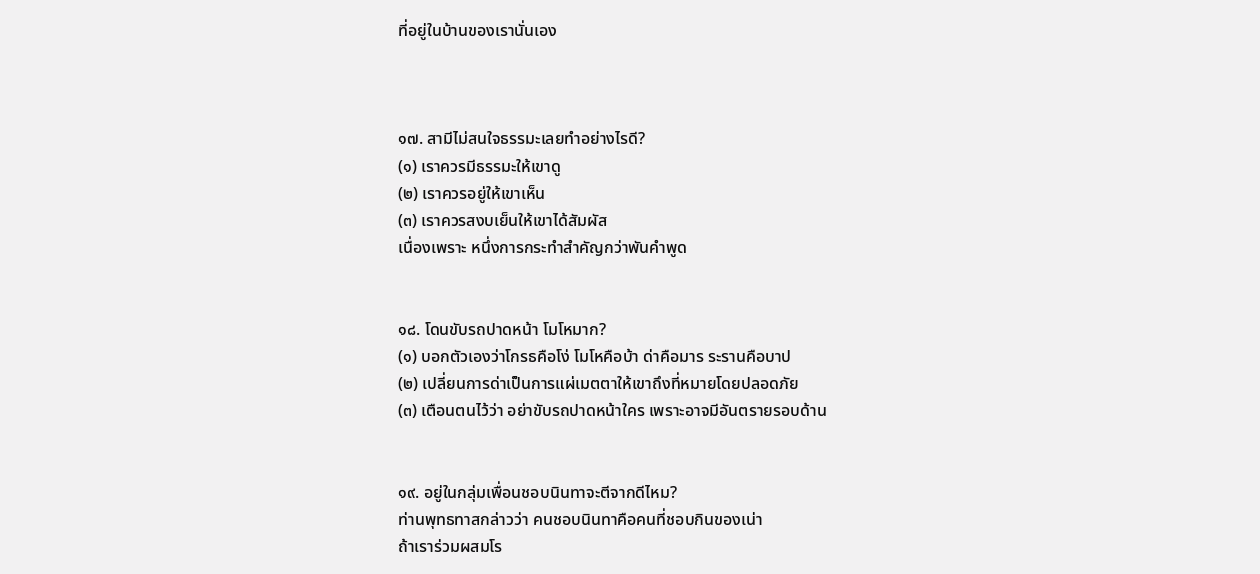ที่อยู่ในบ้านของเรานั่นเอง



๑๗. สามีไม่สนใจธรรมะเลยทำอย่างไรดี?
(๑) เราควรมีธรรมะให้เขาดู
(๒) เราควรอยู่ให้เขาเห็น
(๓) เราควรสงบเย็นให้เขาได้สัมผัส
เนื่องเพราะ หนึ่งการกระทำสำคัญกว่าพันคำพูด


๑๘. โดนขับรถปาดหน้า โมโหมาก?
(๑) บอกตัวเองว่าโกรธคือโง่ โมโหคือบ้า ด่าคือมาร ระรานคือบาป
(๒) เปลี่ยนการด่าเป็นการแผ่เมตตาให้เขาถึงที่หมายโดยปลอดภัย
(๓) เตือนตนไว้ว่า อย่าขับรถปาดหน้าใคร เพราะอาจมีอันตรายรอบด้าน


๑๙. อยู่ในกลุ่มเพื่อนชอบนินทาจะตีจากดีไหม?
ท่านพุทธทาสกล่าวว่า คนชอบนินทาคือคนที่ชอบกินของเน่า
ถ้าเราร่วมผสมโร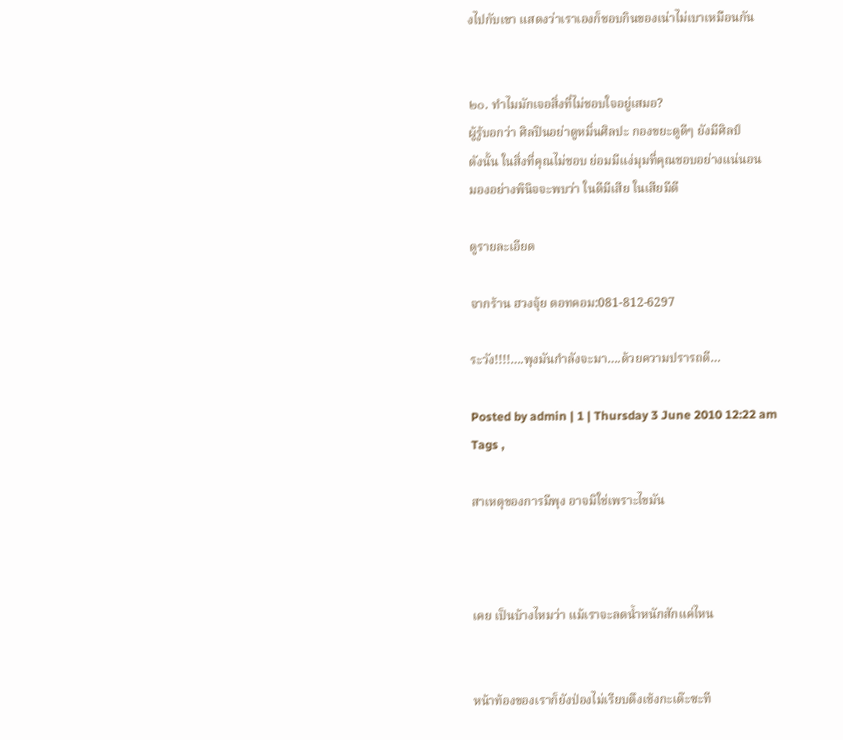งไปกับเขา แสดงว่าเราเองก็ชอบกินของเน่าไม่เบาเหมือนกัน


๒๐. ทำไมมักเจอสิ่งที่ไม่ชอบใจอยู่เสมอ?
ผู้รู้บอกว่า ศิลปินอย่าดูหมิ่นศิลปะ กองขยะดูดีๆ ยังมีศิลป์
ดังนั้น ในสิ่งที่คุณไม่ชอบ ย่อมมีแง่มุมที่คุณชอบอย่างแน่นอน
มองอย่างพินิจจะพบว่า ในดีมีเสีย ในเสียมีดี

ดูรายละเอียด

จากร้าน ฮวงจุ้ย ดอทคอม:081-812-6297

ระวัง!!!!….พุงมันกำลังจะมา….ด้วยความปรารถดี…

Posted by admin | 1 | Thursday 3 June 2010 12:22 am
Tags ,

สาเหตุของการมีพุง อาจมิใช่เพราะไขมัน



เคย เป็นบ้างไหมว่า แม้เราจะลดน้ำหนักสักแค่ไหน


หน้าท้องของเราก็ยังป่องไม่เรียบตึงเช้งกะเด๊ะซะที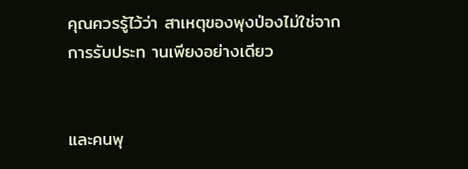คุณควรรู้ไว้ว่า สาเหตุของพุงป่องไม่ใช่จากการรับประท านเพียงอย่างเดียว


และคนพุ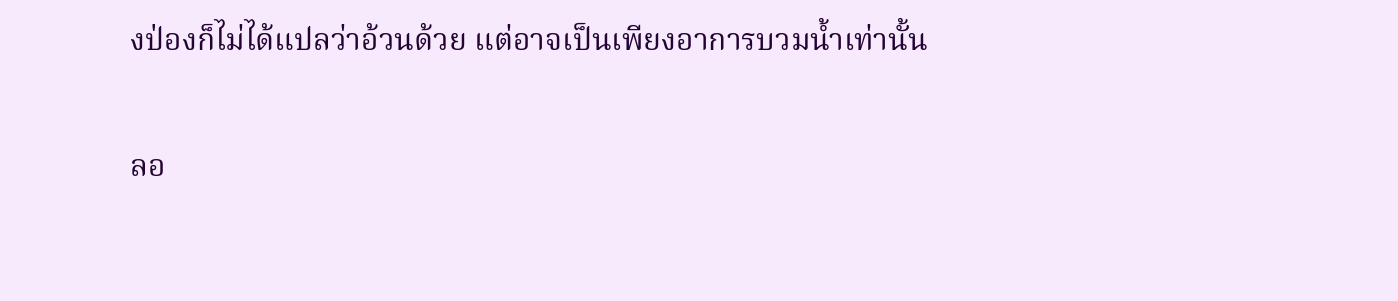งป่องก็ไม่ได้แปลว่าอ้วนด้วย แต่อาจเป็นเพียงอาการบวมน้ำเท่านั้น


ลอ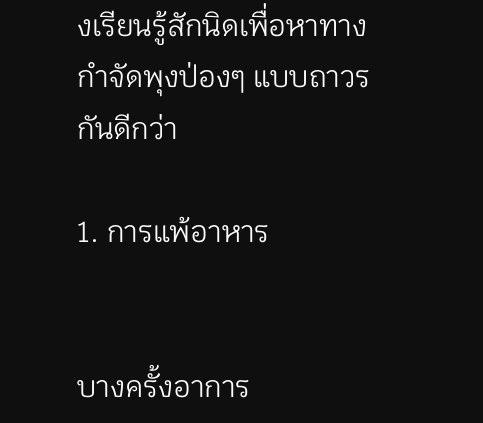งเรียนรู้สักนิดเพื่อหาทางกำจัดพุงป่องๆ แบบถาวรกันดีกว่า

1. การแพ้อาหาร


บางครั้งอาการ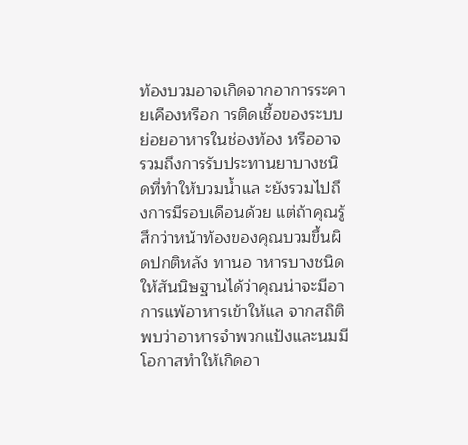ท้องบวมอาจเกิดจากอาการระคายเคืองหรือก ารติดเชื้อของระบบย่อยอาหารในช่องท้อง หรืออาจรวมถึงการรับประทานยาบางชนิดที่ทำให้บวมน้ำแล ะยังรวมไปถึงการมีรอบเดือนด้วย แต่ถ้าคุณรู้สึกว่าหน้าท้องของคุณบวมขึ้นผิดปกติหลัง ทานอ าหารบางชนิด ให้สันนิษฐานได้ว่าคุณน่าจะมีอาการแพ้อาหารเข้าให้แล จากสถิติพบว่าอาหารจำพวกแป้งและนมมีโอกาสทำให้เกิดอา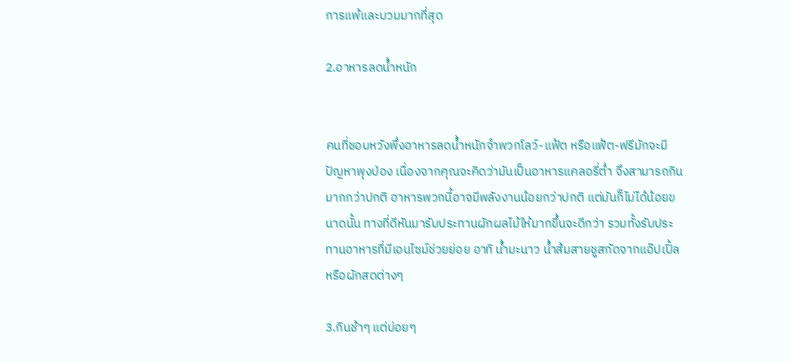การแพ้และบวมมากที่สุด

2.อาหารลดน้ำหนัก


คนที่ชอบหวังพึ่งอาหารลดน้ำหนักจำพวกโลว์-แฟ้ต หรือแฟ้ต-ฟรีมักจะมีปัญหาพุงป่อง เนื่องจากคุณจะคิดว่ามันเป็นอาหารแคลอรี่ต่ำ จึงสามารถกินมากกว่าปกติ อาหารพวกนี้อาจมีพลังงานน้อยกว่าปกติ แต่มันก็ไม่ได้น้อยขนาดนั้น ทางที่ดีหันมารับประทานผักผลไม้ให้มากขึ้นจะดีกว่า รวมทั้งรับประทานอาหารที่มีเอนไซม์ช่วยย่อย อาทิ น้ำมะนาว น้ำส้มสายชูสกัดจากแอ๊ปเปิ้ล หรือผักสดต่างๆ

3.กินช้าๆ แต่บ่อยๆ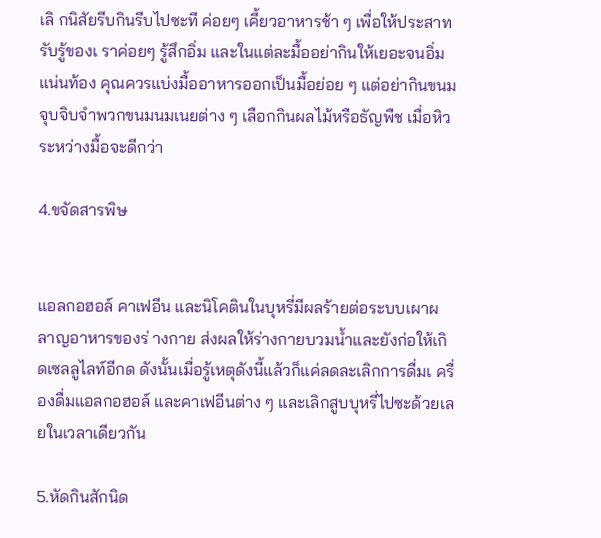เลิ กนิสัยรีบกินรีบไปซะที ค่อยๆ เคี้ยวอาหารช้า ๆ เพื่อให้ประสาทรับรู้ของเ ราค่อยๆ รู้สึกอิ่ม และในแต่ละมื้ออย่ากินให้เยอะจนอิ่มแน่นท้อง คุณควรแบ่งมื้ออาหารออกเป็นมื้อย่อย ๆ แต่อย่ากินขนมจุบจิบจำพวกขนมนมเนยต่าง ๆ เลือกกินผลไม้หรือธัญพืช เมื่อหิวระหว่างมื้อจะดีกว่า

4.ขจัดสารพิษ


แอลกอฮอล์ คาเฟอีน และนิโคตินในบุหรี่มีผลร้ายต่อระบบเผาผลาญอาหารของร่ างกาย ส่งผลให้ร่างกายบวมน้ำและยังก่อให้เกิดเซลลูไลท์อีกด ดังนั้นเมื่อรู้เหตุดังนี้แล้วก็แค่ลดละเลิกการดื่มเ ครื่องดื่มแอลกอฮอล์ และคาเฟอีนต่าง ๆ และเลิกสูบบุหรี่ไปซะด้วยเลยในเวลาเดียวกัน

5.หัดกินสักนิด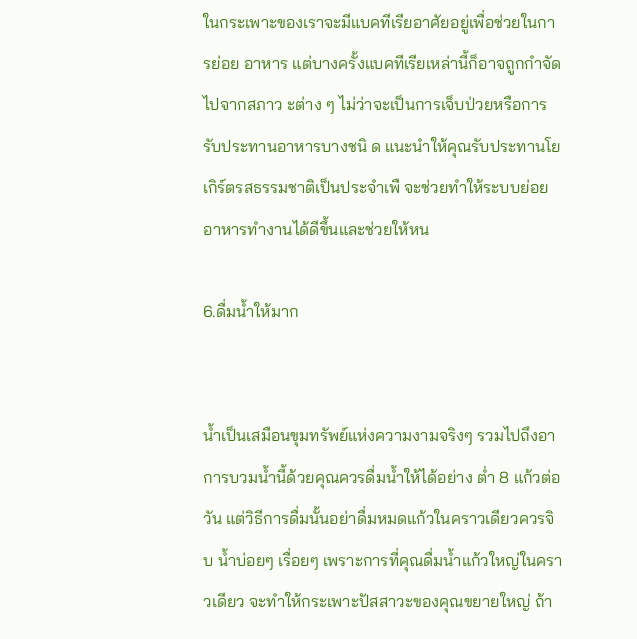ในกระเพาะของเราจะมีแบคทีเรียอาศัยอยู่เพื่อช่วยในกา รย่อย อาหาร แต่บางครั้งแบคทีเรียเหล่านี้ก็อาจถูกกำจัดไปจากสภาว ะต่าง ๆ ไม่ว่าจะเป็นการเจ็บป่วยหรือการรับประทานอาหารบางชนิ ด แนะนำให้คุณรับประทานโยเกิร์ตรสธรรมชาติเป็นประจำเพื จะช่วยทำให้ระบบย่อยอาหารทำงานได้ดีขึ้นและช่วยให้หน

6.ดื่มน้ำให้มาก


น้ำเป็นเสมือนขุมทรัพย์แห่งความงามจริงๆ รวมไปถึงอาการบวมน้ำนี้ด้วยคุณควรดื่มน้ำให้ได้อย่าง ต่ำ 8 แก้วต่อวัน แต่วิธีการดื่มนั้นอย่าดื่มหมดแก้วในคราวเดียวควรจิบ น้ำบ่อยๆ เรื่อยๆ เพราะการที่คุณดื่มน้ำแก้วใหญ่ในคราวเดียว จะทำให้กระเพาะปัสสาวะของคุณขยายใหญ่ ถ้า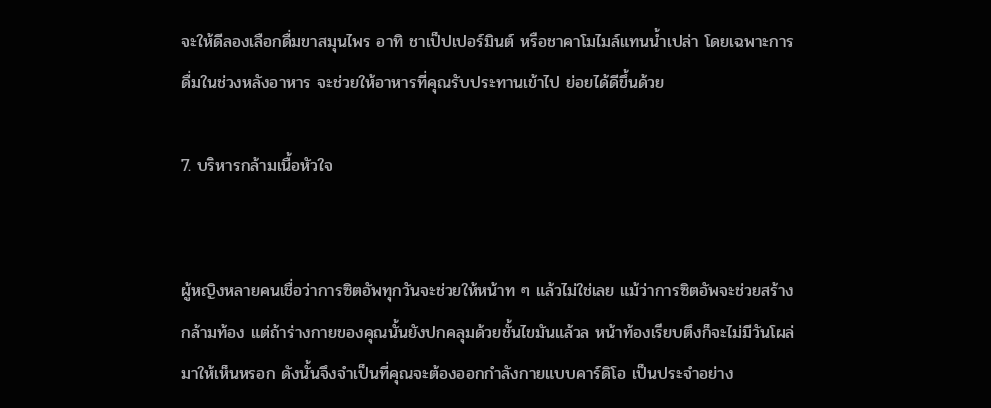จะให้ดีลองเลือกดื่มขาสมุนไพร อาทิ ชาเป็ปเปอร์มินต์ หรือชาคาโมไมล์แทนน้ำเปล่า โดยเฉพาะการดื่มในช่วงหลังอาหาร จะช่วยให้อาหารที่คุณรับประทานเข้าไป ย่อยได้ดีขึ้นด้วย

7. บริหารกล้ามเนื้อหัวใจ


ผู้หญิงหลายคนเชื่อว่าการซิตอัพทุกวันจะช่วยให้หน้าท ๆ แล้วไม่ใช่เลย แม้ว่าการซิตอัพจะช่วยสร้างกล้ามท้อง แต่ถ้าร่างกายของคุณนั้นยังปกคลุมด้วยชั้นไขมันแล้วล หน้าท้องเรียบตึงก็จะไม่มีวันโผล่มาให้เห็นหรอก ดังนั้นจึงจำเป็นที่คุณจะต้องออกกำลังกายแบบคาร์ดิโอ เป็นประจำอย่าง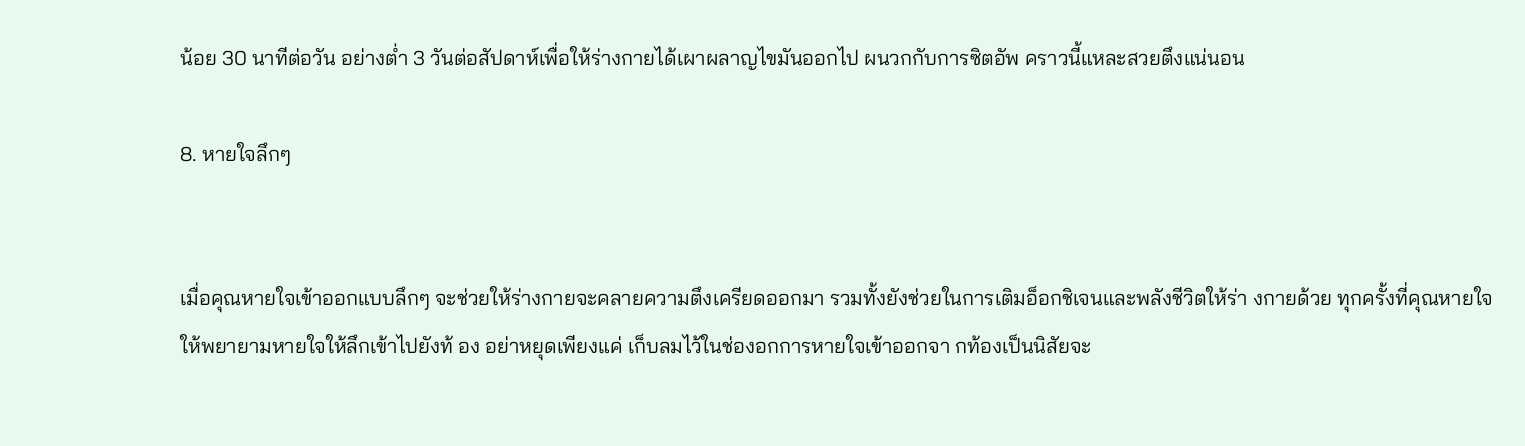น้อย 30 นาทีต่อวัน อย่างต่ำ 3 วันต่อสัปดาห์เพื่อให้ร่างกายได้เผาผลาญไขมันออกไป ผนวกกับการซิตอัพ คราวนี้แหละสวยตึงแน่นอน

8. หายใจลึกๆ


เมื่อคุณหายใจเข้าออกแบบลึกๆ จะช่วยให้ร่างกายจะคลายความตึงเครียดออกมา รวมทั้งยังช่วยในการเติมอ็อกชิเจนและพลังชีวิตให้ร่า งกายด้วย ทุกครั้งที่คุณหายใจให้พยายามหายใจให้ลึกเข้าไปยังท้ อง อย่าหยุดเพียงแค่ เก็บลมไว้ในช่องอกการหายใจเข้าออกจา กท้องเป็นนิสัยจะ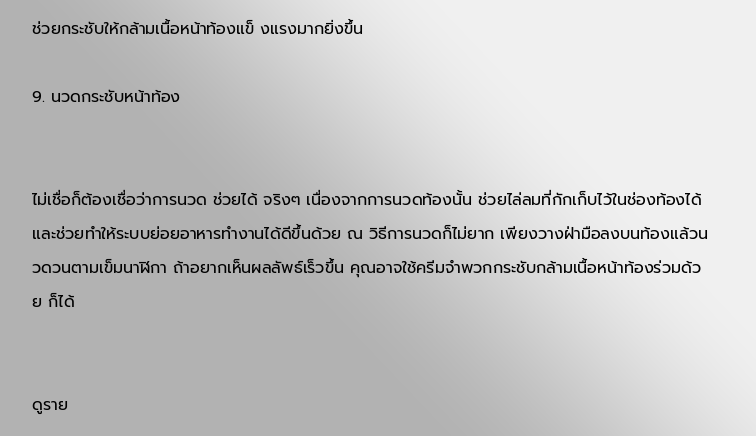ช่วยกระชับให้กล้ามเนื้อหน้าท้องแข็ งแรงมากยิ่งขึ้น

9. นวดกระชับหน้าท้อง


ไม่เชื่อก็ต้องเชื่อว่าการนวด ช่วยได้ จริงๆ เนื่องจากการนวดท้องนั้น ช่วยไล่ลมที่กักเก็บไว้ในช่องท้องได้ และช่วยทำให้ระบบย่อยอาหารทำงานได้ดีขึ้นด้วย ณ วิธีการนวดก็ไม่ยาก เพียงวางฝ่ามือลงบนท้องแล้วนวดวนตามเข็มนาฬิกา ถ้าอยากเห็นผลลัพธ์เร็วขึ้น คุณอาจใช้ครีมจำพวกกระชับกล้ามเนื้อหน้าท้องร่วมด้วย ก็ได้


ดูราย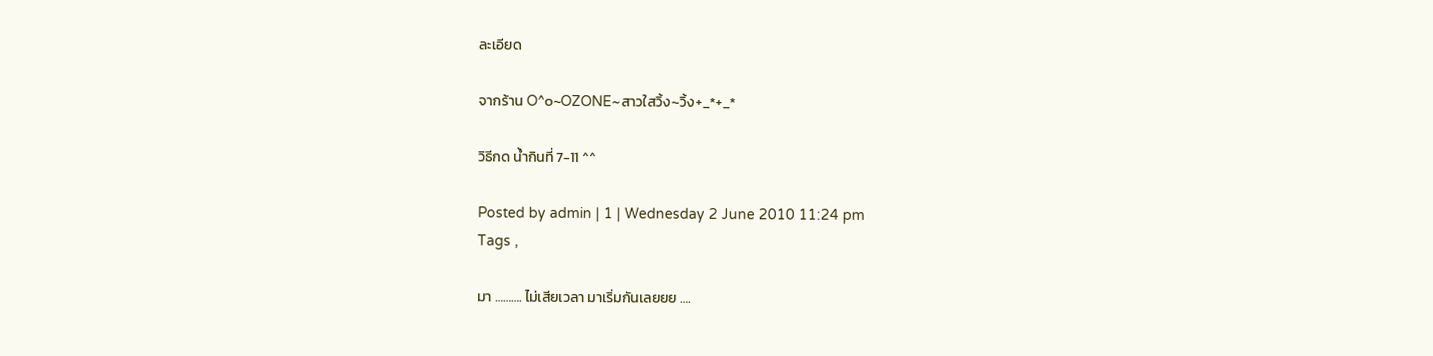ละเอียด

จากร้าน O^๐~OZONE~สาวใสวิ้ง~วิ้ง+_*+_*

วิธีกด น้ำกินที่ 7-11 ^^

Posted by admin | 1 | Wednesday 2 June 2010 11:24 pm
Tags ,

มา ………. ไม่เสียเวลา มาเริ่มกันเลยยย ….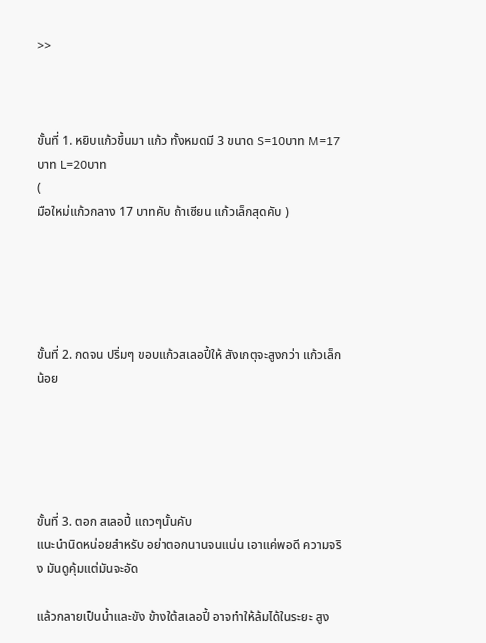>>



ขั้นที่ 1. หยิบแก้วขึ้นมา แก้ว ทั้งหมดมี 3 ขนาด S=10บาท M=17บาท L=20บาท
(
มือใหม่แก้วกลาง 17 บาทคับ ถ้าเซียน แก้วเล็กสุดคับ )





ขั้นที่ 2. กดจน ปริ่มๆ ขอบแก้วสเลอปี้ให้ สังเกตุจะสูงกว่า แก้วเล็กน้อย





ขั้นที่ 3. ตอก สเลอปี้ แถวๆนั้นคับ
แนะนำนิดหน่อยสำหรับ อย่าตอกนานจนแน่น เอาแค่พอดี ความจริง มันดูคุ้มแต่มันจะอัด

แล้วกลายเป็นน้ำและขัง ข้างใต้สเลอปี้ อาจทำให้ล้มได้ในระยะ สูง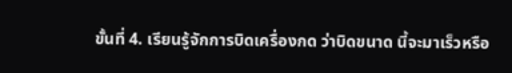ขั้นที่ 4. เรียนรู้จักการบิดเครื่องกด ว่าบิดขนาด นี้จะมาเร็วหรือ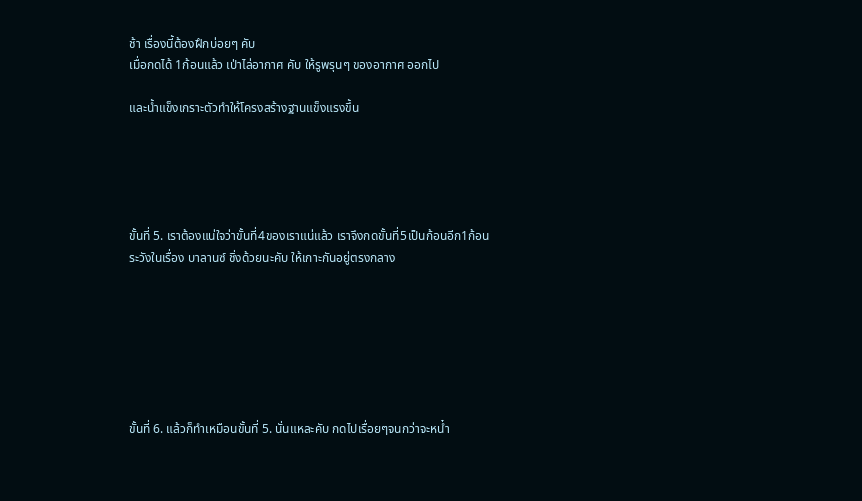ช้า เรื่องนี้ต้องฝึกบ่อยๆ คับ
เมื่อกดได้ 1ก้อนแล้ว เป่าไล่อากาศ คับ ให้รูพรุนๆ ของอากาศ ออกไป

และน้ำแข็งเกราะตัวทำให้โครงสร้างฐานแข็งแรงขึ้น





ขั้นที่ 5. เราต้องแน่ใจว่าขั้นที่4ของเราแน่แล้ว เราจึงกดขั้นที่5เป็นก้อนอีก1ก้อน
ระวังในเรื่อง บาลานซ์ ชิ่งด้วยนะคับ ให้เกาะกันอยู่ตรงกลาง







ขั้นที่ 6. แล้วก็ทำเหมือนขั้นที่ 5. นั่นแหละคับ กดไปเรื่อยๆจนกว่าจะหน๋ำ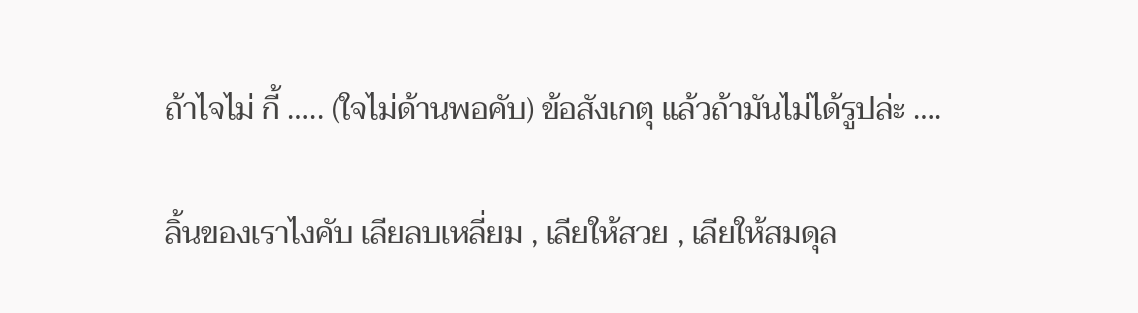ถ้าไจไม่ กี้ ….. (ใจไม่ด้านพอคับ) ข้อสังเกตุ แล้วถ้ามันไม่ได้รูปล่ะ ….

ลิ้นของเราไงคับ เลียลบเหลี่ยม , เลียให้สวย , เลียให้สมดุล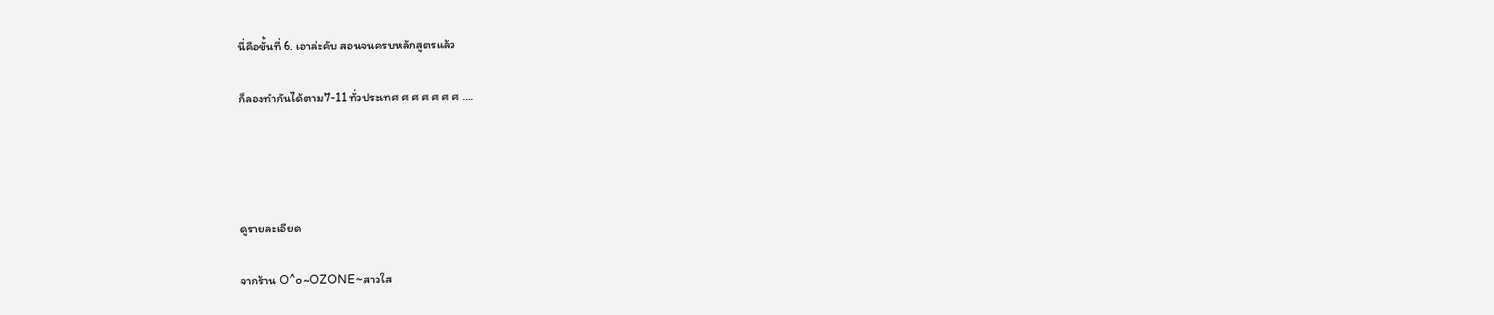นี่คือขั้นที่ 6. เอาล่ะคับ สอนจนครบหลักสูตรแล้ว

ก็ลองทำกันได้ตาม7-11 ทั่วประเทศ ศ ศ ศ ศ ศ ศ ….




ดูรายละเอียด

จากร้าน O^๐~OZONE~สาวใส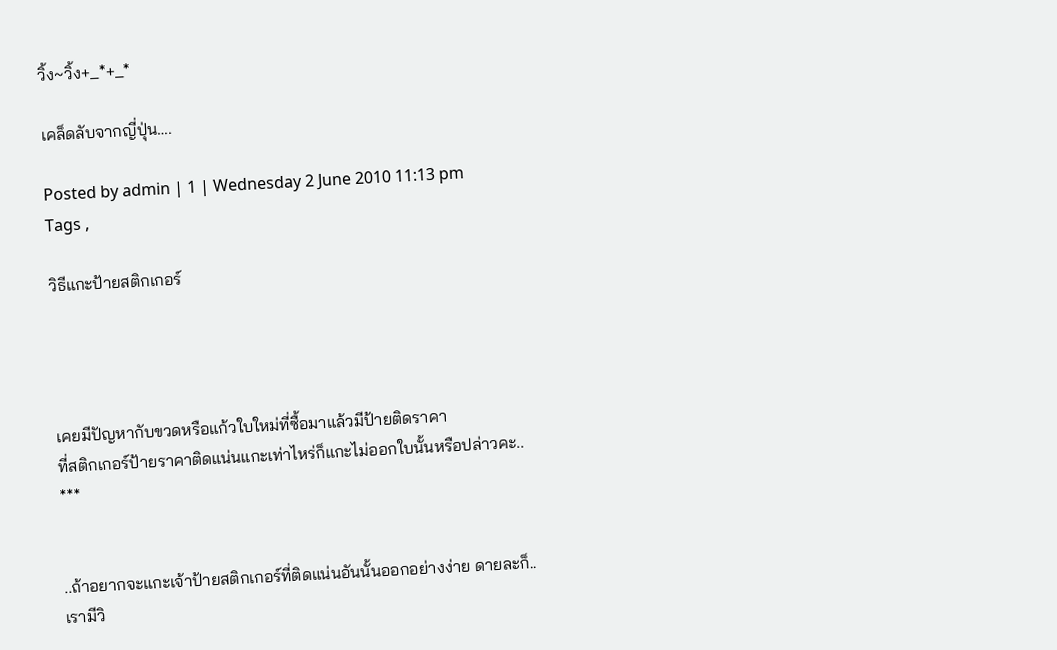วิ้ง~วิ้ง+_*+_*

เคล็ดลับจากญี่ปุ่น….

Posted by admin | 1 | Wednesday 2 June 2010 11:13 pm
Tags ,

วิธีแกะป้ายสติกเกอร์




เคยมีปัญหากับขวดหรือแก้วใบใหม่ที่ซื้อมาแล้วมีป้ายติดราคา
ที่สติกเกอร์ป้ายราคาติดแน่นแกะเท่าไหร่ก็แกะไม่ออกใบนั้นหรือปล่าวคะ..
***


..ถ้าอยากจะแกะเจ้าป้ายสติกเกอร์ที่ติดแน่นอันนั้นออกอย่างง่าย ดายละก็..
เรามีวิ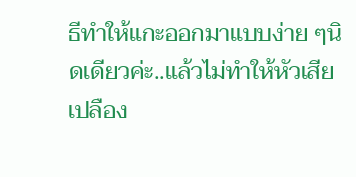ธีทำให้แกะออกมาแบบง่าย ๆนิดเดียวค่ะ..แล้วไม่ทำให้หัวเสีย เปลือง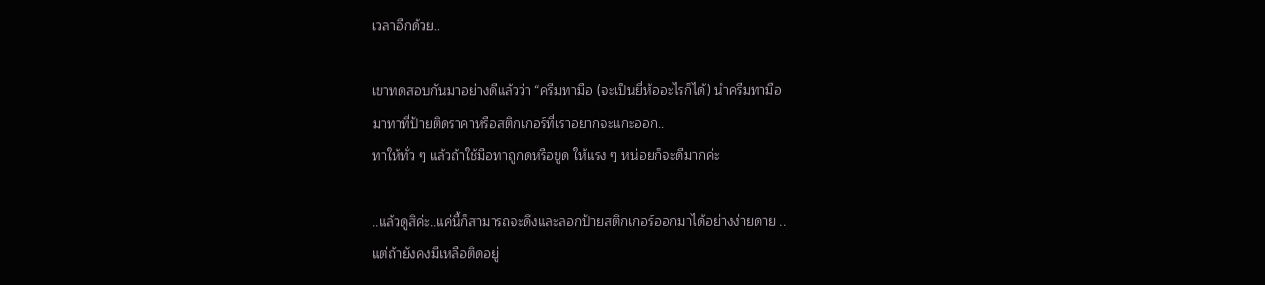เวลาอีกด้วย..

เขาทดสอบกันมาอย่างดีแล้วว่า “ครีมทามือ (จะเป็นยี่ห้ออะไรก็ได้) นำครีมทามือ
มาทาที่ป้ายติดราคาหรือสติกเกอร์ที่เราอยากจะแกะออก..
ทาให้ทั่ว ๆ แล้วถ้าใช้มือทาถูกดหรือขูด ให้แรง ๆ หน่อยก็จะดีมากค่ะ

..แล้วดูสิค่ะ..แค่นี้ก็สามารถจะดึงและลอกป้ายสติกเกอร์ออกมาได้อย่างง่ายดาย ..
แต่ถ้ายังคงมีเหลือติดอยู่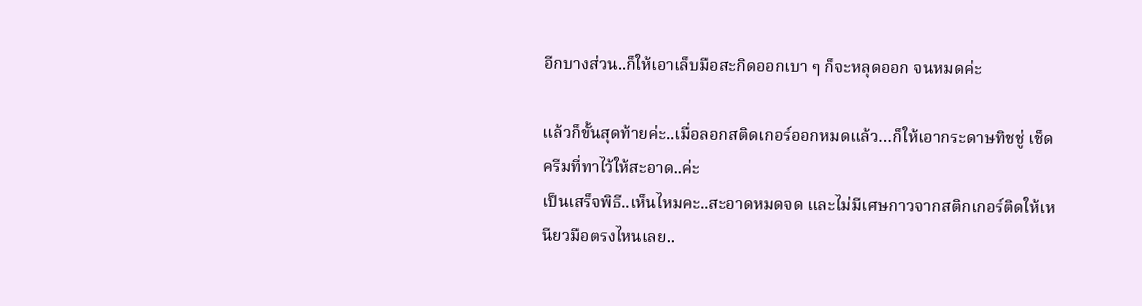อีกบางส่วน..ก็ให้เอาเล็บมือสะกิดออกเบา ๆ ก็จะหลุดออก จนหมดค่ะ

แล้วก็ขั้นสุดท้ายค่ะ..เมื่อลอกสติดเกอร์ออกหมดแล้ว…ก็ให้เอากระดาษทิชชู่ เช็ดครีมที่ทาไว้ให้สะอาด..ค่ะ
เป็นเสร็จพิธี..เห็นไหมคะ..สะอาดหมดจด และไม่มีเศษกาวจากสติกเกอร์ติดให้เหนียวมือตรงไหนเลย..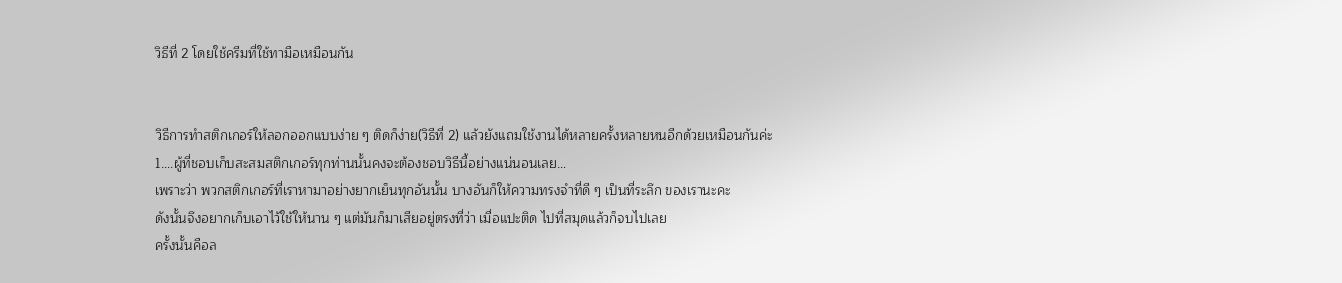วิธีที่ 2 โดยใช้ครีมที่ใช้ทามือเหมือนกัน


วิธีการทำสติกเกอร์ให้ลอกออกแบบง่าย ๆ ติดก็ง่าย(วิธีที่ 2) แล้วยังแถมใช้งานได้หลายครั้งหลายหนอีกด้วยเหมือนกันค่ะ
1….ผู้ที่ชอบเก็บสะสมสติกเกอร์ทุกท่านนั้นคงจะต้องชอบวิธีนี้อย่างแน่นอนเลย…
เพราะว่า พวกสติกเกอร์ที่เราหามาอย่างยากเย็นทุกอันนั้น บางอันก็ให้ความทรงจำที่ดี ๆ เป็นที่ระลึก ของเรานะคะ
ดังนั้นจึงอยากเก็บเอาไว้ใช้ให้นาน ๆ แต่มันก็มาเสียอยู่ตรงที่ว่า เมื่อแปะติด ไปที่สมุดแล้วก็จบไปเลย
ครั้งนั้นคือล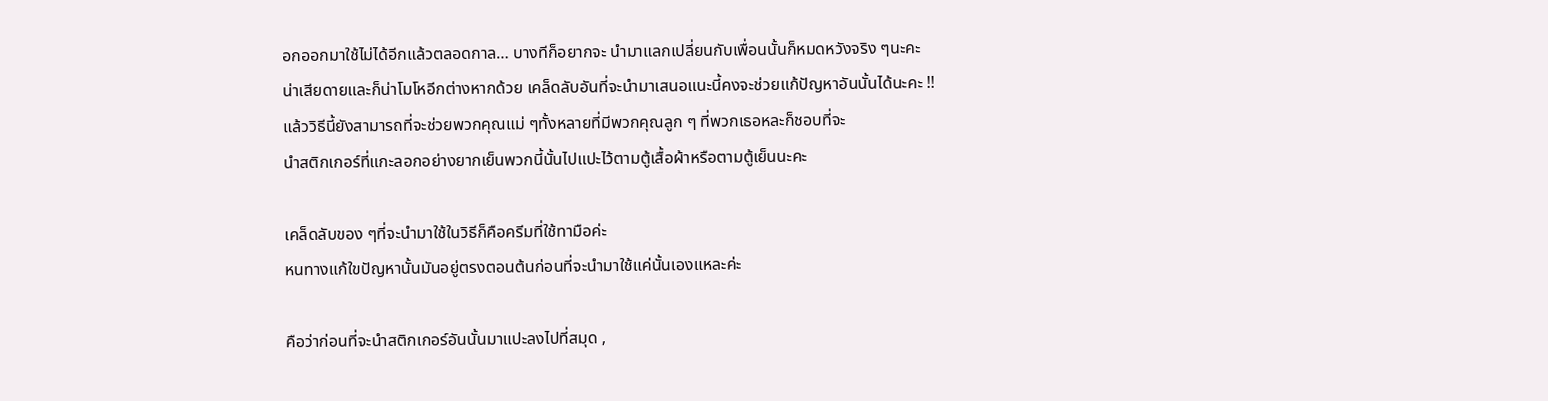อกออกมาใช้ไม่ได้อีกแล้วตลอดกาล… บางทีก็อยากจะ นำมาแลกเปลี่ยนกับเพื่อนนั้นก็หมดหวังจริง ๆนะคะ
น่าเสียดายและก็น่าโมโหอีกต่างหากด้วย เคล็ดลับอันที่จะนำมาเสนอแนะนี้คงจะช่วยแก้ปัญหาอันนั้นได้นะคะ !!
แล้ววิธีนี้ยังสามารถที่จะช่วยพวกคุณแม่ ๆทั้งหลายที่มีพวกคุณลูก ๆ ที่พวกเธอหละก็ชอบที่จะ
นำสติกเกอร์ที่แกะลอกอย่างยากเย็นพวกนี้นั้นไปแปะไว้ตามตู้เสื้อผ้าหรือตามตู้เย็นนะคะ

เคล็ดลับของ ๆที่จะนำมาใช้ในวิธีก็คือครีมที่ใช้ทามือค่ะ
หนทางแก้ใขปัญหานั้นมันอยู่ตรงตอนต้นก่อนที่จะนำมาใช้แค่นั้นเองแหละค่ะ

คือว่าก่อนที่จะนำสติกเกอร์อันนั้นมาแปะลงไปที่สมุด ,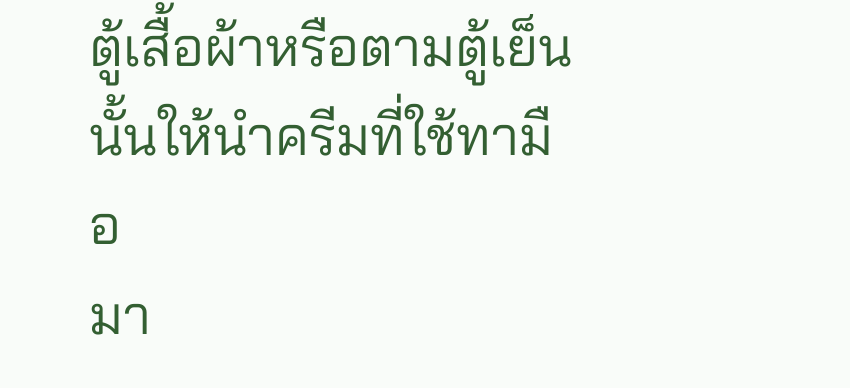ตู้เสื้อผ้าหรือตามตู้เย็นนั้นให้นำครีมที่ใช้ทามือ
มา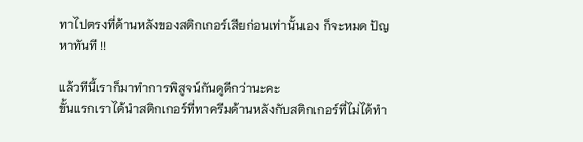ทาไปตรงที่ด้านหลังของสติกเกอร์เสียก่อนเท่านั้นเอง ก็จะหมด ปัญหาทันที !!

แล้วทีนี้เราก็มาทำการพิสูจน์กันดูดีกว่านะคะ
ขั้นแรกเราได้นำสติกเกอร์ที่ทาครีมด้านหลังกับสติกเกอร์ที่ไม่ได้ทำ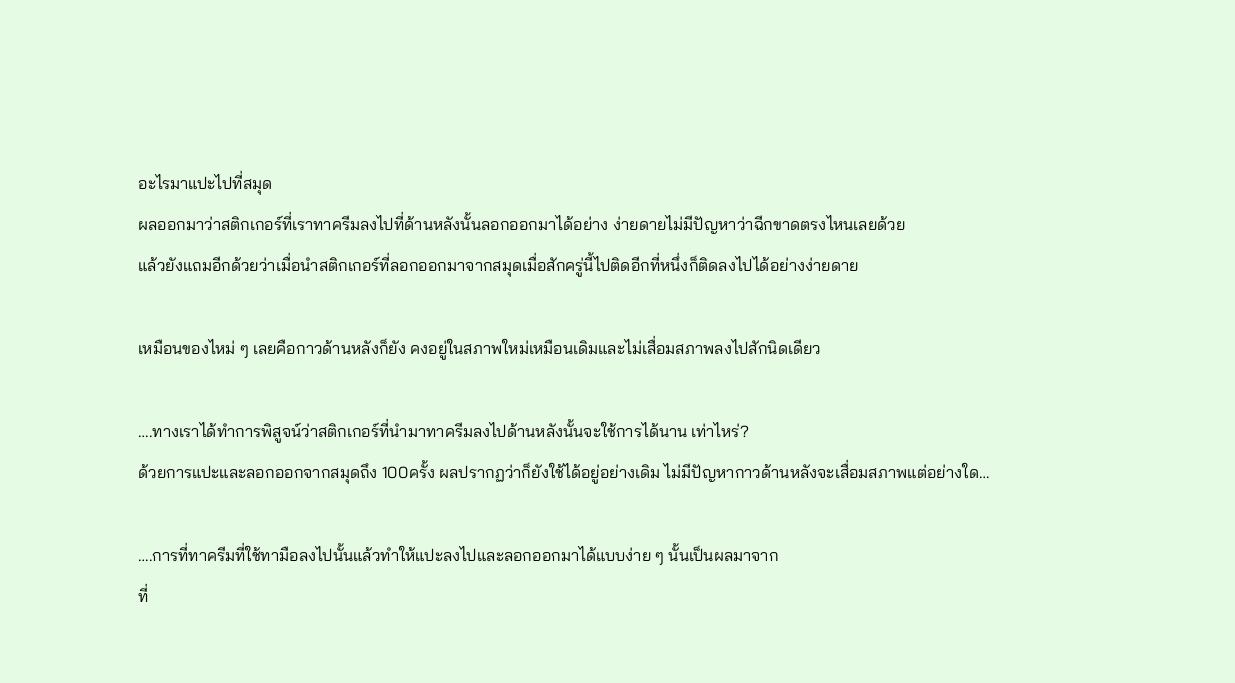อะไรมาแปะไปที่สมุด
ผลออกมาว่าสติกเกอร์ที่เราทาครีมลงไปที่ด้านหลังนั้นลอกออกมาได้อย่าง ง่ายดายไม่มีปัญหาว่าฉีกขาดตรงไหนเลยด้วย
แล้วยังแถมอีกด้วยว่าเมื่อนำสติกเกอร์ที่ลอกออกมาจากสมุดเมื่อสักครู่นี้ไปติดอีกที่หนึ่งก็ติดลงไปได้อย่างง่ายดาย

เหมือนของไหม่ ๆ เลยคือกาวด้านหลังก็ยัง คงอยู่ในสภาพใหม่เหมือนเดิมและไม่เสื่อมสภาพลงไปสักนิดเดียว

….ทางเราได้ทำการพิสูจน์ว่าสติกเกอร์ที่นำมาทาครีมลงไปด้านหลังนั้นจะใช้การได้นาน เท่าไหร่?
ด้วยการแปะและลอกออกจากสมุดถึง 100ครั้ง ผลปรากฏว่าก็ยังใช้ได้อยู่อย่างเดิม ไม่มีปัญหากาวด้านหลังจะเสื่อมสภาพแต่อย่างใด…

….การที่ทาครีมที่ใช้ทามือลงไปนั้นแล้วทำให้แปะลงไปและลอกออกมาได้แบบง่าย ๆ นั้นเป็นผลมาจาก
ที่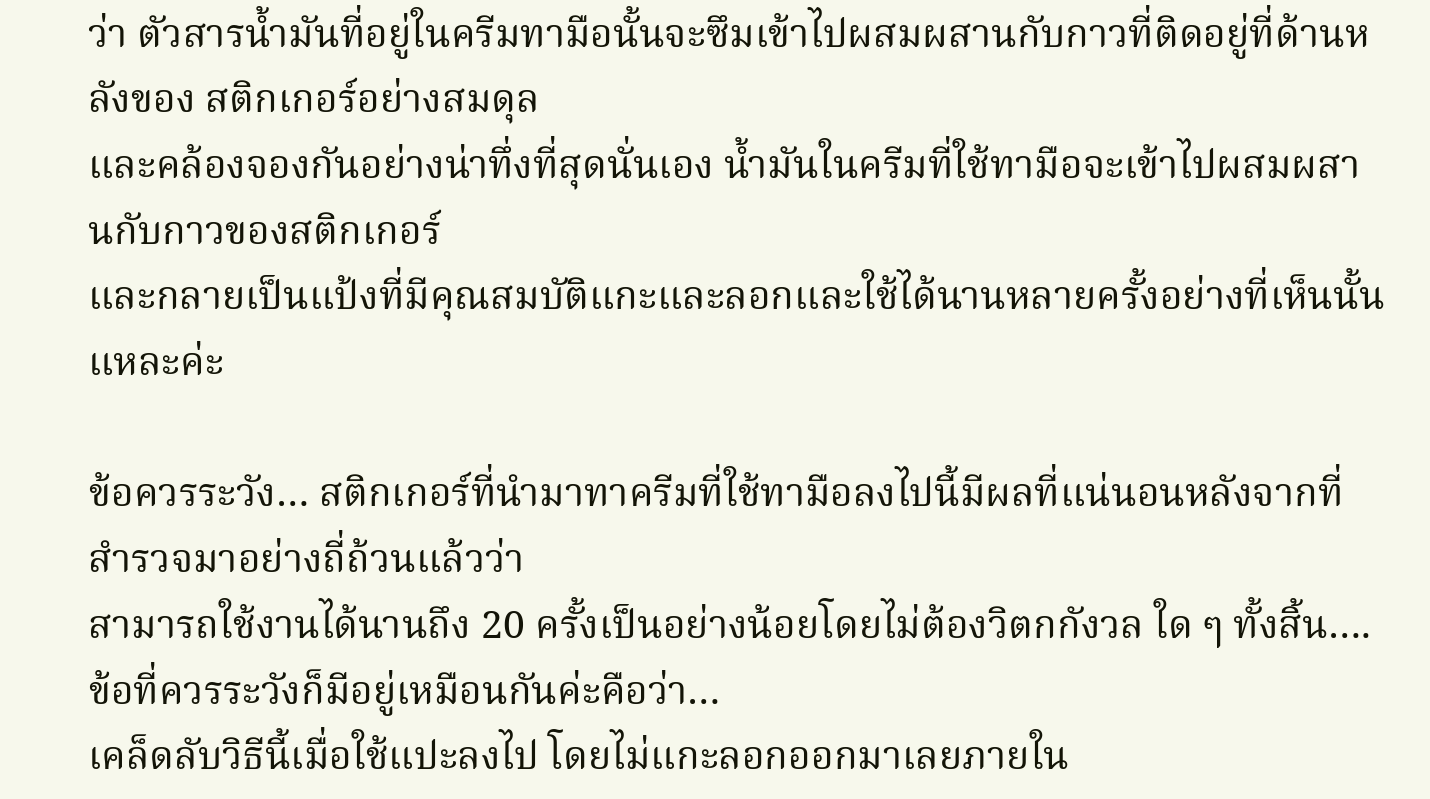ว่า ตัวสารน้ำมันที่อยู่ในครีมทามือนั้นจะซึมเข้าไปผสมผสานกับกาวที่ติดอยู่ที่ด้านหลังของ สติกเกอร์อย่างสมดุล
และคล้องจองกันอย่างน่าทึ่งที่สุดนั่นเอง น้ำมันในครีมที่ใช้ทามือจะเข้าไปผสมผสานกับกาวของสติกเกอร์
และกลายเป็นแป้งที่มีคุณสมบัติแกะและลอกและใช้ได้นานหลายครั้งอย่างที่เห็นนั้นแหละค่ะ

ข้อควรระวัง… สติกเกอร์ที่นำมาทาครีมที่ใช้ทามือลงไปนี้มีผลที่แน่นอนหลังจากที่สำรวจมาอย่างถี่ถ้วนแล้วว่า
สามารถใช้งานได้นานถึง 20 ครั้งเป็นอย่างน้อยโดยไม่ต้องวิตกกังวล ใด ๆ ทั้งสิ้น….ข้อที่ควรระวังก็มีอยู่เหมือนกันค่ะคือว่า…
เคล็ดลับวิธีนี้เมื่อใช้แปะลงไป โดยไม่แกะลอกออกมาเลยภายใน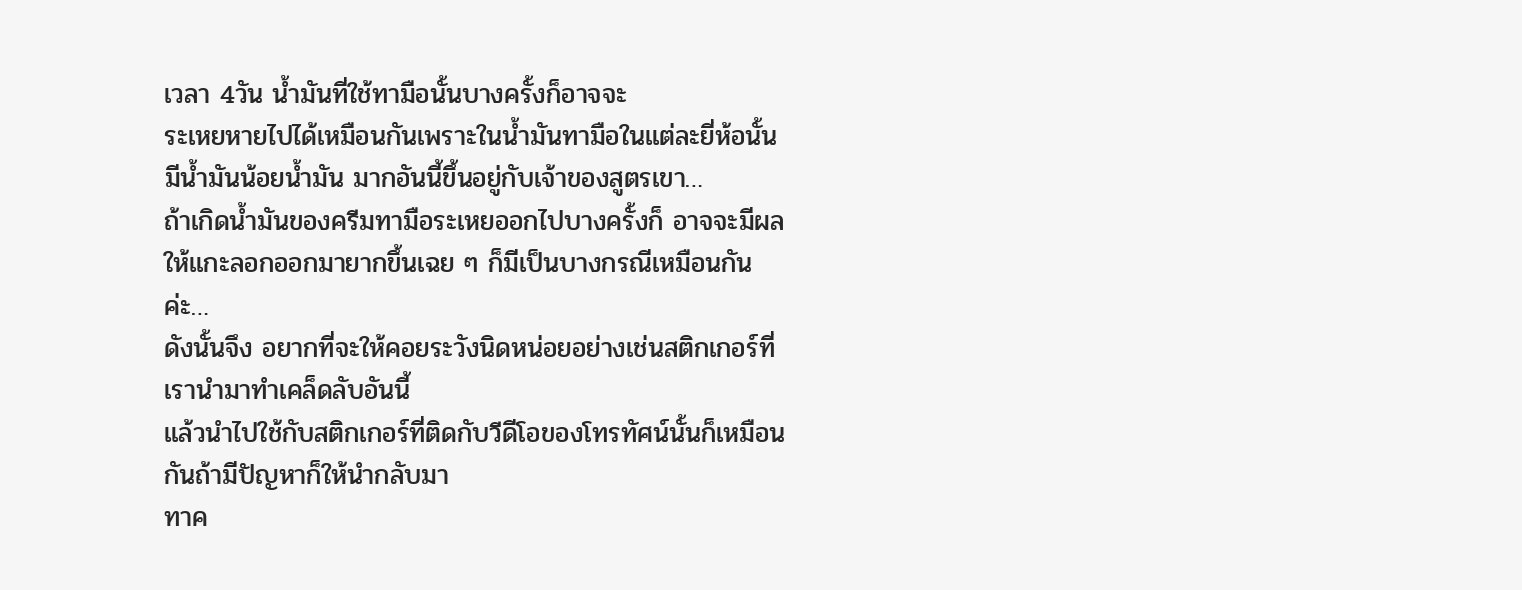เวลา 4วัน น้ำมันที่ใช้ทามือนั้นบางครั้งก็อาจจะ
ระเหยหายไปได้เหมือนกันเพราะในน้ำมันทามือในแต่ละยี่ห้อนั้นมีน้ำมันน้อยน้ำมัน มากอันนี้ขึ้นอยู่กับเจ้าของสูตรเขา…
ถ้าเกิดน้ำมันของครีมทามือระเหยออกไปบางครั้งก็ อาจจะมีผลให้แกะลอกออกมายากขึ้นเฉย ๆ ก็มีเป็นบางกรณีเหมือนกันค่ะ…
ดังนั้นจึง อยากที่จะให้คอยระวังนิดหน่อยอย่างเช่นสติกเกอร์ที่เรานำมาทำเคล็ดลับอันนี้
แล้วนำไปใช้กับสติกเกอร์ที่ติดกับวีดีโอของโทรทัศน์นั้นก็เหมือนกันถ้ามีปัญหาก็ให้นำกลับมา
ทาค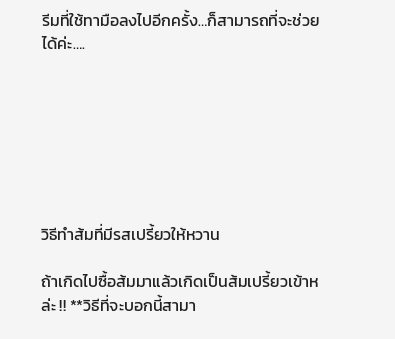รีมที่ใช้ทามือลงไปอีกครั้ง…ก็สามารถที่จะช่วยได้ค่ะ….







วิธีทำส้มที่มีรสเปรี้ยวให้หวาน

ถ้าเกิดไปซื้อส้มมาแล้วเกิดเป็นส้มเปรี้ยวเข้าหล่ะ !! **วิธีที่จะบอกนี้สามา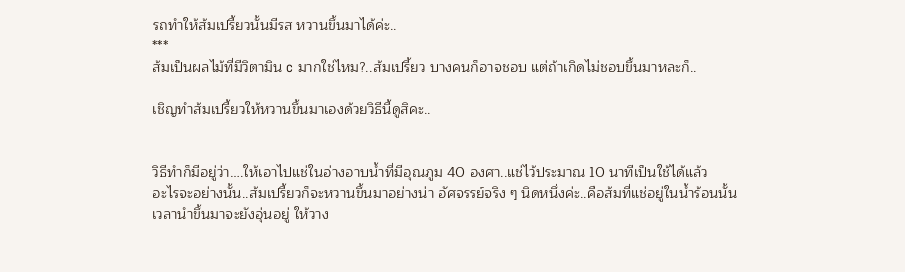รถทำให้ส้มเปรี้ยวนั้นมีรส หวานขึ้นมาได้ค่ะ..
***
ส้มเป็นผลไม้ที่มีวิตามิน c มากใช่ไหม?..ส้มเปรี้ยว บางคนก็อาจชอบ แต่ถ้าเกิดไม่ชอบขึ้นมาหละก็..

เชิญทำส้มเปรี้ยวให้หวานขึ้นมาเองด้วยวิธีนี้ดูสิคะ..


วิธีทำก็มีอยู่ว่า….ให้เอาไปแช่ในอ่างอาบน้ำที่มีอุณภูม 40 องศา..แช่ไว้ประมาณ 10 นาทีเป็นใช้ได้แล้ว
อะไรจะอย่างนั้น..ส้มเปรี้ยวก็จะหวานขึ้นมาอย่างน่า อัศจรรย์จริง ๆ นิดหนึ่งค่ะ..คือส้มที่แช่อยู่ในน้ำร้อนนั้น
เวลานำขึ้นมาจะยังอุ่นอยู่ ให้วาง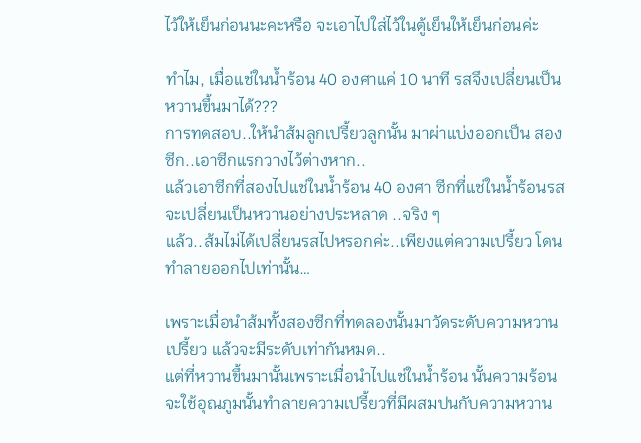ไว้ให้เย็นก่อนนะคะหรือ จะเอาไปใส่ไว้ในตู้เย็นให้เย็นก่อนค่ะ

ทำไม, เมื่อแช่ในน้ำร้อน 40 องศาแค่ 10 นาที รสจึงเปลี่ยนเป็น หวานขึ้นมาได้???
การทดสอบ..ให้นำส้มลูกเปรี้ยวลูกนั้น มาผ่าแบ่งออกเป็น สองซีก..เอาซีกแรกวางไว้ต่างหาก..
แล้วเอาซีกที่สองไปแช่ในน้ำร้อน 40 องศา ซีกที่แช่ในน้ำร้อนรสจะเปลี่ยนเป็นหวานอย่างประหลาด ..จริง ๆ
แล้ว..ส้มไม่ได้เปลี่ยนรสไปหรอกค่ะ..เพียงแต่ความเปรี้ยว โดนทำลายออกไปเท่านั้น…

เพราะเมื่อนำส้มทั้งสองซีกที่ทดลองนั้นมาวัดระดับความหวานเปรี้ยว แล้วจะมีระดับเท่ากันหมด..
แต่ที่หวานขึ้นมานั้นเพราะเมื่อนำไปแช่ในน้ำร้อน นั้นความร้อนจะใช้อุณภูมนั้นทำลายความเปรี้ยวที่มีผสมปนกับความหวาน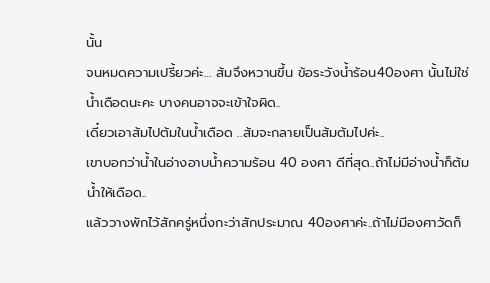นั้น
จนหมดความเปรี้ยวค่ะ… ส้มจึงหวานขึ้น ข้อระวังน้ำร้อน40องศา นั้นไม่ใช่น้ำเดือดนะคะ บางคนอาจจะเข้าใจผิด..
เดี๋ยวเอาส้มไปต้มในน้ำเดือด ..ส้มจะกลายเป็นส้มต้มไปค่ะ..
เขาบอกว่าน้ำในอ่างอาบน้ำความร้อน 40 องศา ดีที่สุด..ถ้าไม่มีอ่างน้ำก็ต้มน้ำให้เดือด..
แล้ววางพักไว้สักครู่หนึ่งกะว่าสักประมาณ 40องศาค่ะ..ถ้าไม่มีองศาวัดก็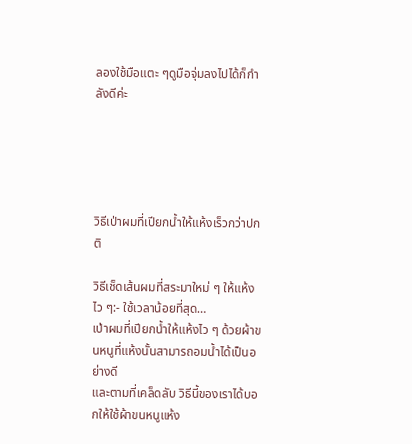ลองใช้มือแตะ ๆดูมือจุ่มลงไปได้ก็กำลังดีค่ะ





วิธีเป่าผมที่เปียกน้ำให้แห้งเร็วกว่าปกติ

วิธีเช็ดเส้นผมที่สระมาใหม่ ๆ ให้แห้งไว ๆ:- ใช้เวลาน้อยที่สุด…
เป่าผมที่เปียกน้ำให้แห้งไว ๆ ด้วยผ้าขนหนูที่แห้งนั้นสามารถอมน้ำได้เป็นอย่างดี
และตามที่เคล็ดลับ วิธีนี้ของเราได้บอกให้ใช้ผ้าขนหนูแห้ง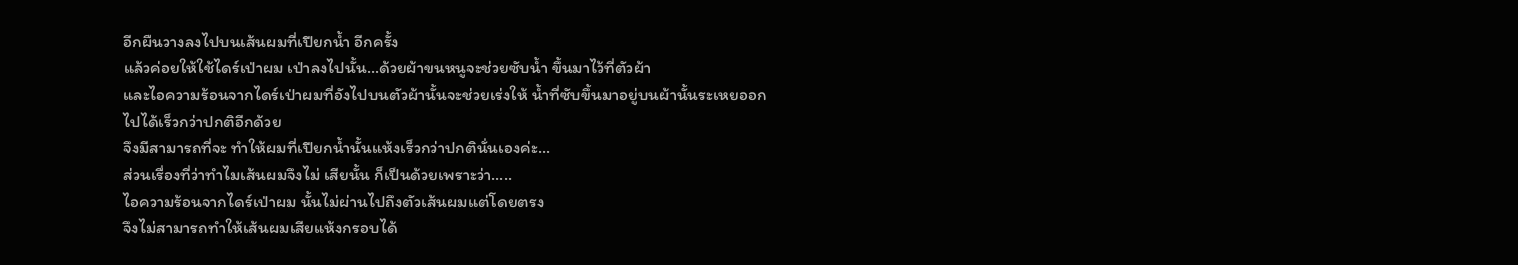อีกผืนวางลงไปบนเส้นผมที่เปียกน้ำ อีกครั้ง
แล้วค่อยให้ใช้ไดร์เป่าผม เป่าลงไปนั้น…ด้วยผ้าขนหนูจะช่วยซับน้ำ ขึ้นมาไว้ที่ตัวผ้า
และไอความร้อนจากไดร์เป่าผมที่อังไปบนตัวผ้านั้นจะช่วยเร่งให้ น้ำที่ซับขึ้นมาอยู่บนผ้านั้นระเหยออกไปได้เร็วกว่าปกติอีกด้วย
จึงมีสามารถที่จะ ทำให้ผมที่เปียกน้ำนั้นแห้งเร็วกว่าปกตินั่นเองค่ะ…
ส่วนเรื่องที่ว่าทำไมเส้นผมจึงไม่ เสียนั้น ก็เป็นด้วยเพราะว่า…..
ไอความร้อนจากไดร์เป่าผม นั้นไม่ผ่านไปถึงตัวเส้นผมแต่โดยตรง
จึงไม่สามารถทำให้เส้นผมเสียแห้งกรอบได้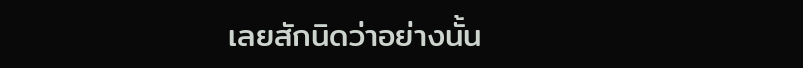เลยสักนิดว่าอย่างนั้น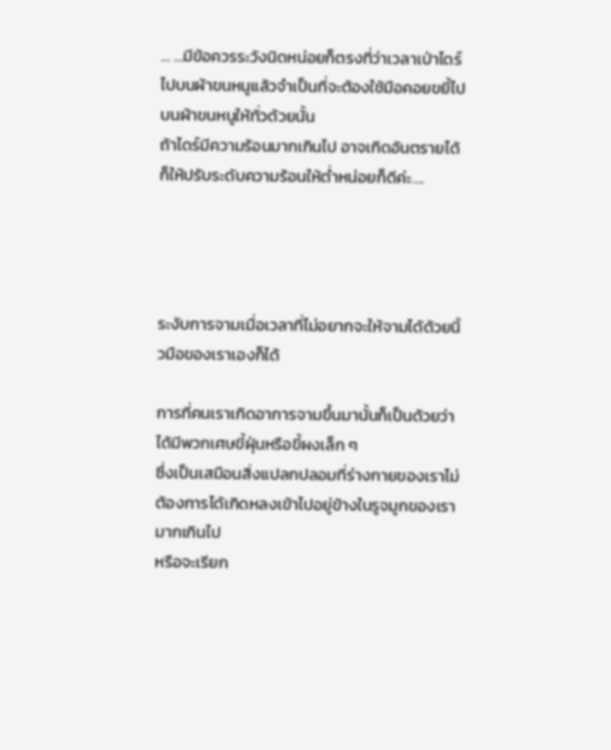… …มีข้อควรระวังนิดหน่อยก็ตรงที่ว่าเวลาเป่าไดร์ไปบนผ้าขนหนูแล้วจำเป็นที่จะต้องใช้มือคอยขยี้ไปบนผ้าขนหนูให้ทั่วด้วยนั้น
ถ้าไดร์มีความร้อนมากเกินไป อาจเกิดอันตรายได้ ก็ให้ปรับระดับความร้อนให้ต่ำหน่อยก็ดีค่ะ….




ระงับการจามเมื่อเวลาที่ไม่อยากจะให้จามได้ด้วยนิ้วมือของเราเองก็ได้

การที่คนเราเกิดอาการจามขึ้นมานั้นก็เป็นด้วยว่า ได้มีพวกเศษขี้ฝุ่นหรือขี้ผงเล็ก ๆ
ซึ่งเป็นเสมือนสิ่งแปลกปลอมที่ร่างกายของเราไม่ต้องการได้เกิดหลงเข้าไปอยู่ข้างในรูจมูกของเรามากเกินไป
หรือจะเรียก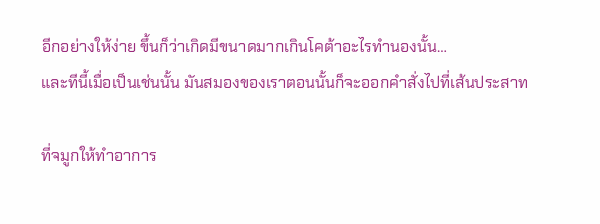อีกอย่างให้ง่าย ขึ้นก็ว่าเกิดมีขนาดมากเกินโคต้าอะไรทำนองนั้น…
และทีนี้เมื่อเป็นเช่นนั้น มันสมองของเราตอนนั้นก็จะออกคำสั่งไปที่เส้นประสาท

ที่จมูกให้ทำอาการ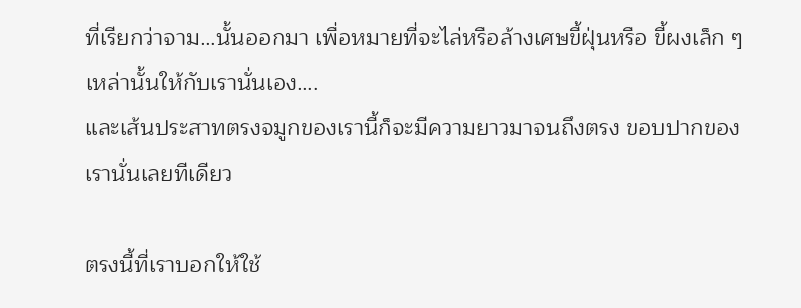ที่เรียกว่าจาม…นั้นออกมา เพื่อหมายที่จะไล่หรือล้างเศษขี้ฝุ่นหรือ ขี้ผงเล็ก ๆ เหล่านั้นให้กับเรานั่นเอง….
และเส้นประสาทตรงจมูกของเรานี้ก็จะมีความยาวมาจนถึงตรง ขอบปากของเรานั่นเลยทีเดียว

ตรงนี้ที่เราบอกให้ใช้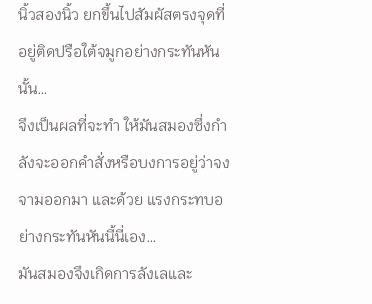นิ้วสองนิ้ว ยกขึ้นไปสัมผัสตรงจุดที่อยู่ติดปรือใต้จมูกอย่างกระทันหันนั้น…
จึงเป็นผลที่จะทำ ให้มันสมองซึ่งกำลังจะออกคำสั่งหรือบงการอยู่ว่าจงจามออกมา และด้วย แรงกระทบอย่างกระทันหันนี้นี่เอง…
มันสมองจึงเกิดการลังเลและ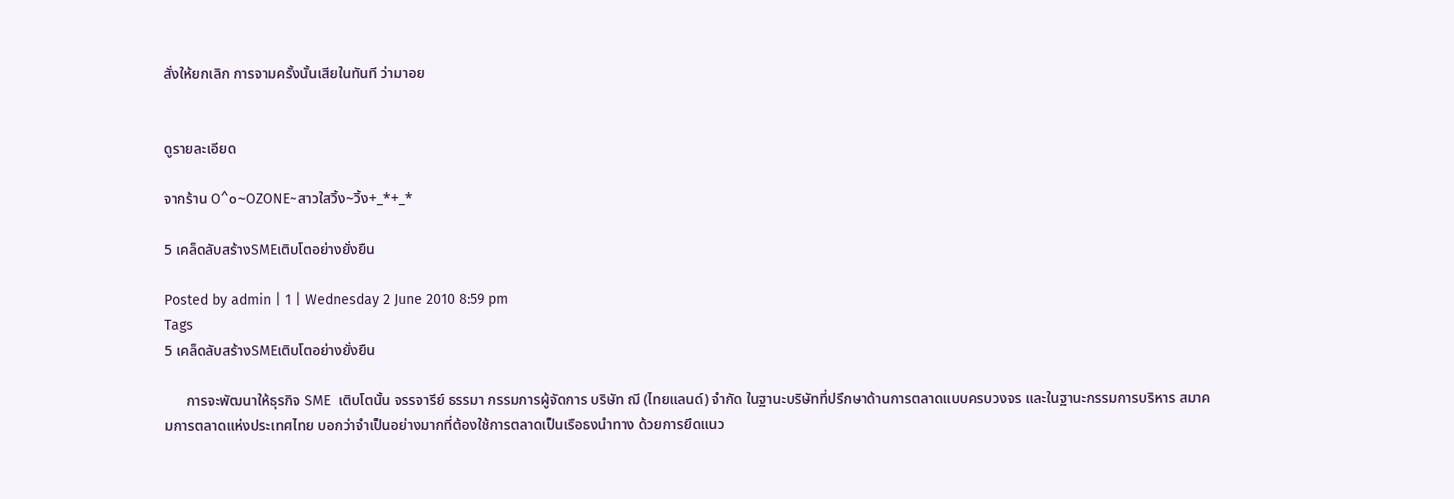สั่งให้ยกเลิก การจามครั้งนั้นเสียในทันที ว่ามาอย


ดูรายละเอียด

จากร้าน O^๐~OZONE~สาวใสวิ้ง~วิ้ง+_*+_*

5 เคล็ดลับสร้างSMEเติบโตอย่างยั่งยืน

Posted by admin | 1 | Wednesday 2 June 2010 8:59 pm
Tags
5 เคล็ดลับสร้างSMEเติบโตอย่างยั่งยืน

      การจะพัฒนาให้ธุรกิจ SME  เติบโตนั้น จรรจารีย์ ธรรมา กรรมการผู้จัดการ บริษัท ฌี (ไทยแลนด์) จำกัด ในฐานะบริษัทที่ปรึกษาด้านการตลาดแบบครบวงจร และในฐานะกรรมการบริหาร สมาคมการตลาดแห่งประเทศไทย บอกว่าจำเป็นอย่างมากที่ต้องใช้การตลาดเป็นเรือธงนำทาง ด้วยการยึดแนว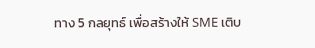ทาง 5 กลยุทธ์ เพื่อสร้างให้ SME เติบ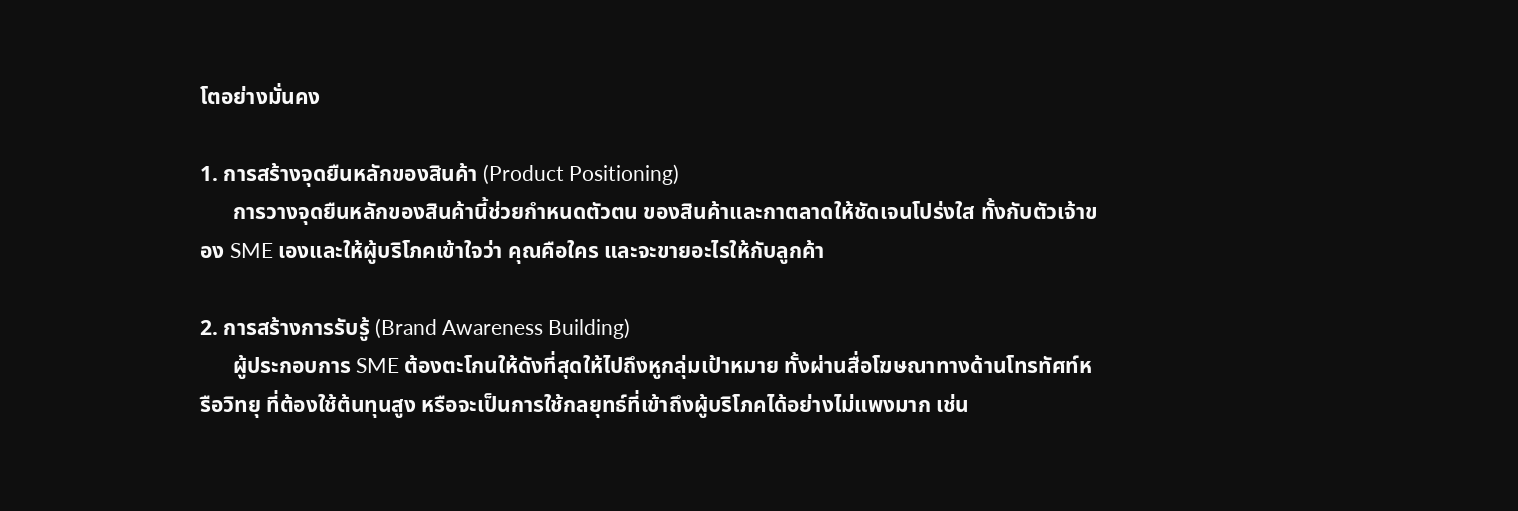โตอย่างมั่นคง

1. การสร้างจุดยืนหลักของสินค้า (Product Positioning)
      การวางจุดยืนหลักของสินค้านี้ช่วยกำหนดตัวตน ของสินค้าและกาตลาดให้ชัดเจนโปร่งใส ทั้งกับตัวเจ้าของ SME เองและให้ผู้บริโภคเข้าใจว่า คุณคือใคร และจะขายอะไรให้กับลูกค้า

2. การสร้างการรับรู้ (Brand Awareness Building)
      ผู้ประกอบการ SME ต้องตะโกนให้ดังที่สุดให้ไปถึงหูกลุ่มเป้าหมาย ทั้งผ่านสื่อโฆษณาทางด้านโทรทัศท์หรือวิทยุ ที่ต้องใช้ต้นทุนสูง หรือจะเป็นการใช้กลยุทธ์ที่เข้าถึงผู้บริโภคได้อย่างไม่แพงมาก เช่น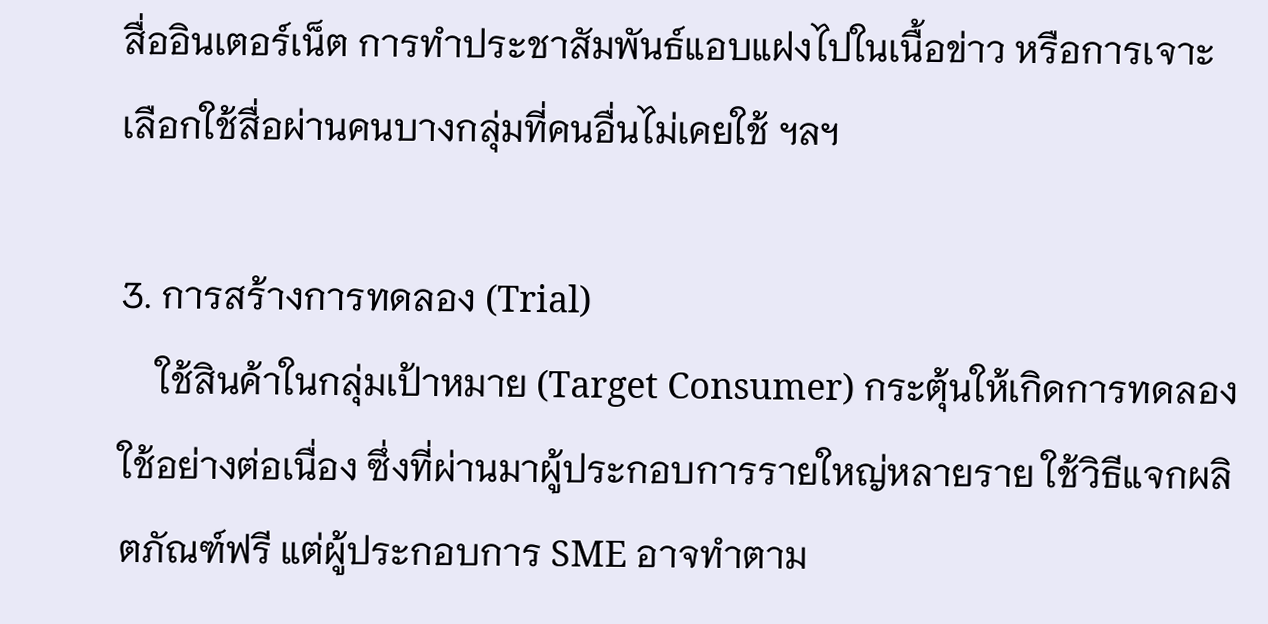สื่ออินเตอร์เน็ต การทำประชาสัมพันธ์แอบแฝงไปในเนื้อข่าว หรือการเจาะเลือกใช้สื่อผ่านคนบางกลุ่มที่คนอื่นไม่เคยใช้ ฯลฯ

3. การสร้างการทดลอง (Trial)
    ใช้สินค้าในกลุ่มเป้าหมาย (Target Consumer) กระตุ้นให้เกิดการทดลองใช้อย่างต่อเนื่อง ซึ่งที่ผ่านมาผู้ประกอบการรายใหญ่หลายราย ใช้วิธีแจกผลิตภัณฑ์ฟรี แต่ผู้ประกอบการ SME อาจทำตาม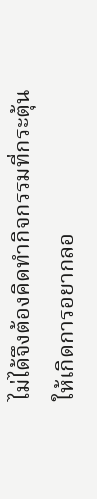ไม่ได้จึงต้องคิดทำกิจกรรมที่กระตุ้นให้เกิดการอยากลอ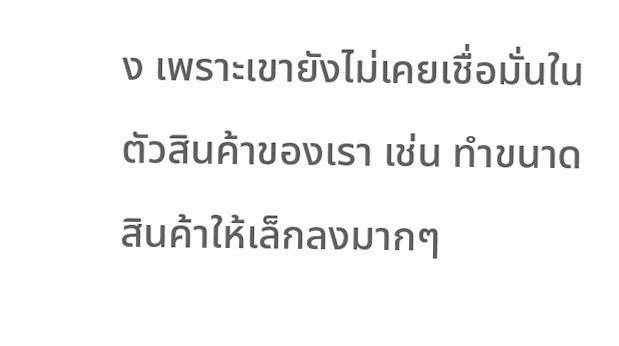ง เพราะเขายังไม่เคยเชื่อมั่นในตัวสินค้าของเรา เช่น ทำขนาดสินค้าให้เล็กลงมากๆ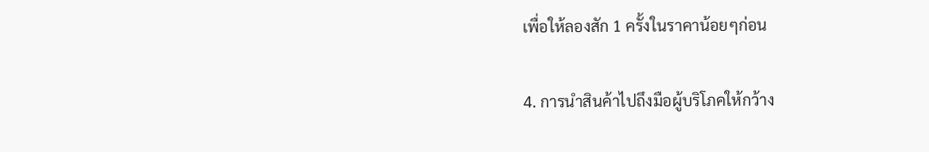เพื่อให้ลองสัก 1 ครั้งในราคาน้อยๆก่อน

4. การนำสินค้าไปถึงมือผู้บริโภคให้กว้าง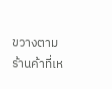ขวางตามร้านค้าที่เห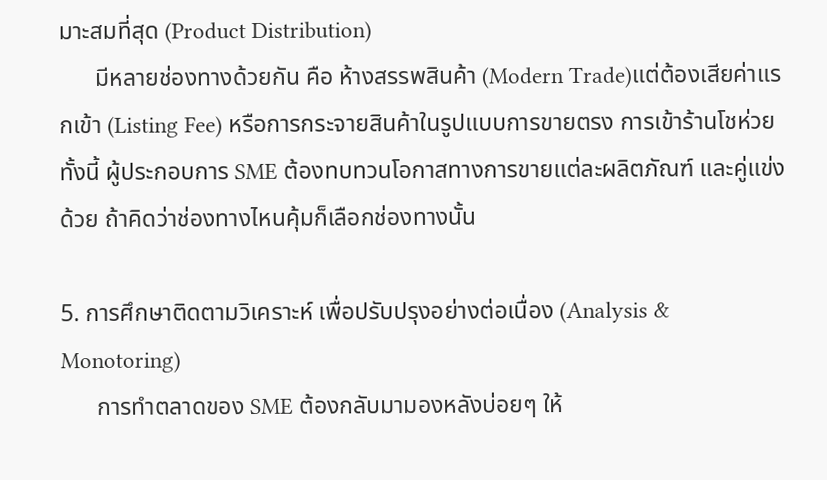มาะสมที่สุด (Product Distribution)
      มีหลายช่องทางด้วยกัน คือ ห้างสรรพสินค้า (Modern Trade)แต่ต้องเสียค่าแรกเข้า (Listing Fee) หรือการกระจายสินค้าในรูปแบบการขายตรง การเข้าร้านโชห่วย ทั้งนี้ ผู้ประกอบการ SME ต้องทบทวนโอกาสทางการขายแต่ละผลิตภัณฑ์ และคู่แข่งด้วย ถ้าคิดว่าช่องทางไหนคุ้มก็เลือกช่องทางนั้น

5. การศึกษาติดตามวิเคราะห์ เพื่อปรับปรุงอย่างต่อเนื่อง (Analysis & Monotoring)
      การทำตลาดของ SME ต้องกลับมามองหลังบ่อยๆ ให้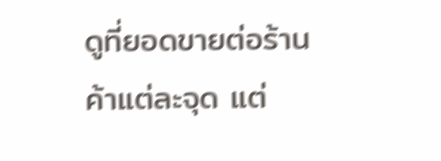ดูที่ยอดขายต่อร้านค้าแต่ละจุด แต่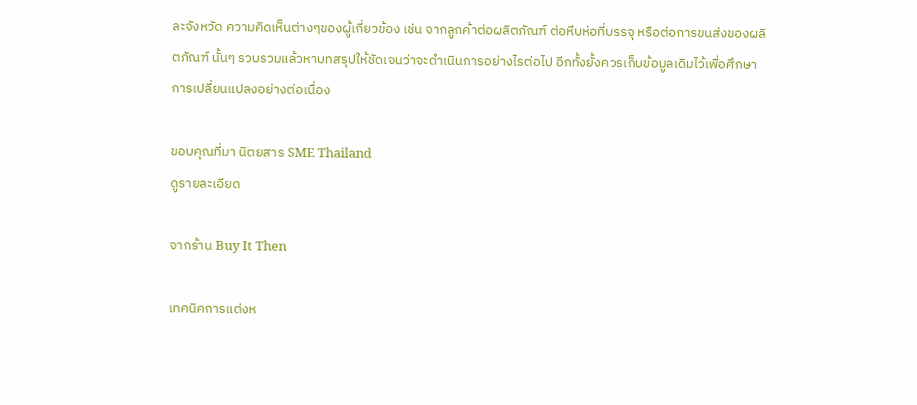ละจังหวัด ความคิดเห็นต่างๆของผู้เกี่ยวข้อง เช่น จากลูกค้าต่อผลิตภัณฑ์ ต่อหีบห่อที่บรรจุ หรือต่อการขนส่งของผลิตภัณฑ์ นั้นๆ รวบรวมแล้วหาบทสรุปให้ชัดเจนว่าจะดำเนินการอย่างไรต่อไป อีกทั้งยั้งควรเก็บข้อมูลเดิมไว้เพื่อศึกษาการเปลี่ยนแปลงอย่างต่อเนื่อง

ขอบคุณที่มา นิตยสาร SME Thailand
ดูรายละเอียด

จากร้าน Buy It Then

เทคนิคการแต่งห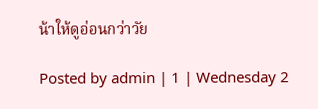น้าให้ดูอ่อนกว่าวัย

Posted by admin | 1 | Wednesday 2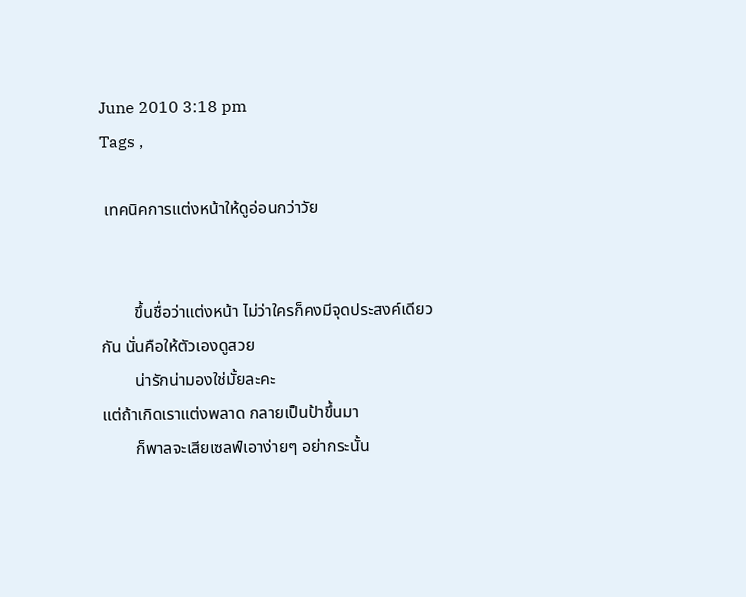June 2010 3:18 pm
Tags ,

 เทคนิคการแต่งหน้าให้ดูอ่อนกว่าวัย


        ขึ้นชื่อว่าแต่งหน้า ไม่ว่าใครก็คงมีจุดประสงค์เดียวกัน นั่นคือให้ตัวเองดูสวย
        น่ารักน่ามองใช่มั้ยละคะ
แต่ถ้าเกิดเราแต่งพลาด กลายเป็นป้าขึ้นมา
        ก็พาลจะเสียเซลฟ์เอาง่ายๆ อย่ากระนั้น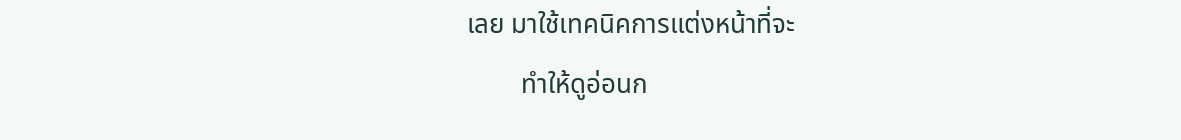เลย มาใช้เทคนิคการแต่งหน้าที่จะ
        ทำให้ดูอ่อนก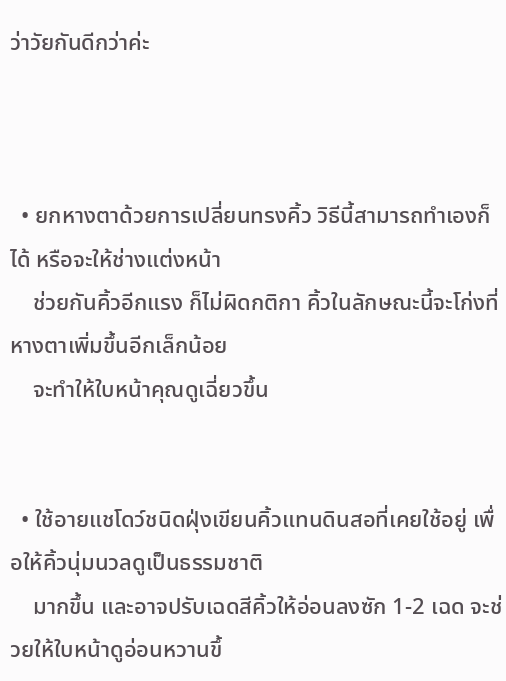ว่าวัยกันดีกว่าค่ะ



  • ยกหางตาด้วยการเปลี่ยนทรงคิ้ว วิธีนี้สามารถทำเองก็ได้ หรือจะให้ช่างแต่งหน้า
    ช่วยกันคิ้วอีกแรง ก็ไม่ผิดกติกา คิ้วในลักษณะนี้จะโก่งที่หางตาเพิ่มขึ้นอีกเล็กน้อย
    จะทำให้ใบหน้าคุณดูเฉี่ยวขึ้น


  • ใช้อายแชโดว์ชนิดฝุ่งเขียนคิ้วแทนดินสอที่เคยใช้อยู่ เพื่อให้คิ้วนุ่มนวลดูเป็นธรรมชาติ
    มากขึ้น และอาจปรับเฉดสีคิ้วให้อ่อนลงซัก 1-2 เฉด จะช่วยให้ใบหน้าดูอ่อนหวานขึ้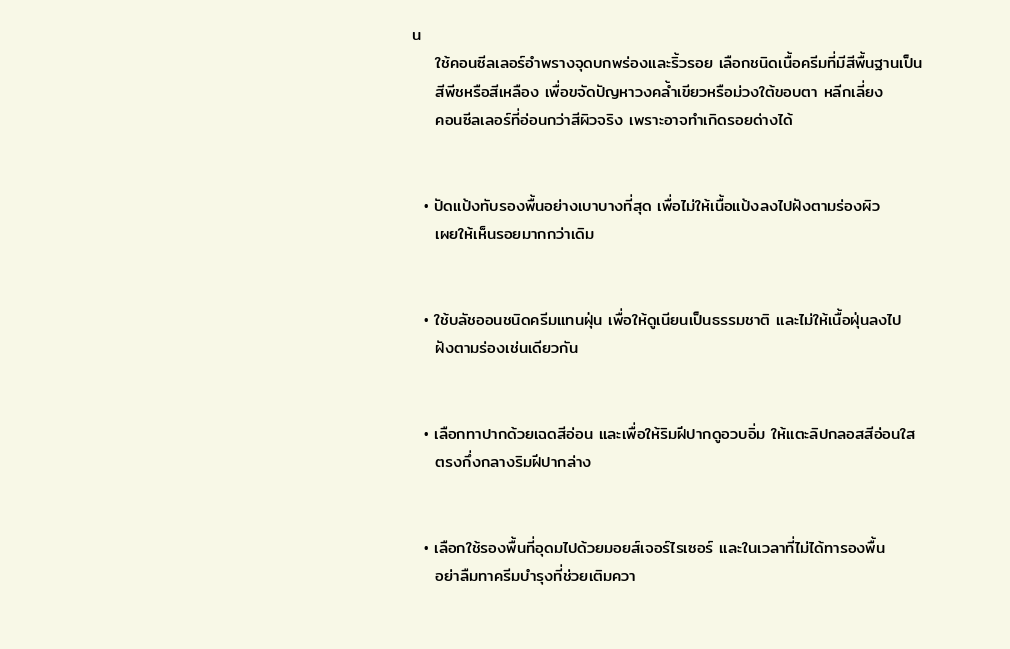น
    ใช้คอนซีลเลอร์อำพรางจุดบกพร่องและริ้วรอย เลือกชนิดเนื้อครีมที่มีสีพื้นฐานเป็น
    สีพีชหรือสีเหลือง เพื่อขจัดปัญหาวงคล้ำเขียวหรือม่วงใต้ขอบตา หลีกเลี่ยง
    คอนซีลเลอร์ที่อ่อนกว่าสีผิวจริง เพราะอาจทำเกิดรอยด่างได้


  • ปัดแป้งทับรองพื้นอย่างเบาบางที่สุด เพื่อไม่ให้เนื้อแป้งลงไปฝังตามร่องผิว
    เผยให้เห็นรอยมากกว่าเดิม


  • ใช้บลัชออนชนิดครีมแทนฝุ่น เพื่อให้ดูเนียนเป็นธรรมชาติ และไม่ให้เนื้อฝุ่นลงไป
    ฝังตามร่องเช่นเดียวกัน


  • เลือกทาปากด้วยเฉดสีอ่อน และเพื่อให้ริมฝีปากดูอวบอิ่ม ให้แตะลิปกลอสสีอ่อนใส
    ตรงกึ่งกลางริมฝีปากล่าง


  • เลือกใช้รองพื้นที่อุดมไปด้วยมอยส์เจอร์ไรเซอร์ และในเวลาที่ไม่ได้ทารองพื้น
    อย่าลืมทาครีมบำรุงที่ช่วยเติมควา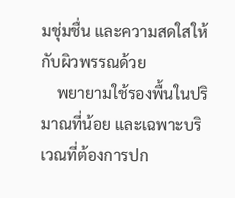มชุ่มชื่น และความสดใสให้กับผิวพรรณด้วย
    พยายามใช้รองพื้นในปริมาณที่น้อย และเฉพาะบริเวณที่ต้องการปก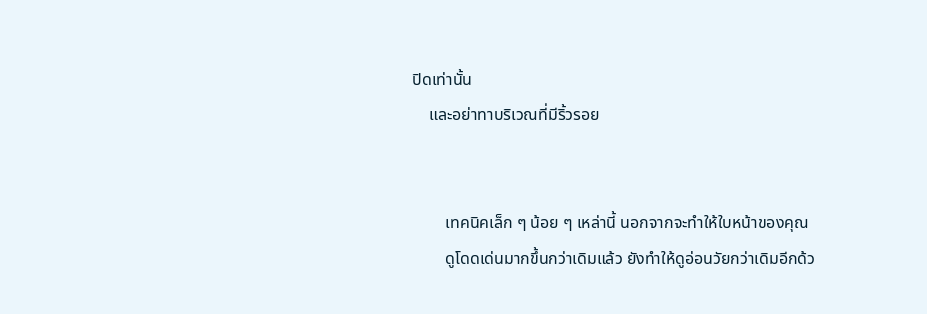ปิดเท่านั้น
    และอย่าทาบริเวณที่มีริ้วรอย


        เทคนิคเล็ก ๆ น้อย ๆ เหล่านี้ นอกจากจะทำให้ใบหน้าของคุณ
        ดูโดดเด่นมากขึ้นกว่าเดิมแล้ว ยังทำให้ดูอ่อนวัยกว่าเดิมอีกด้ว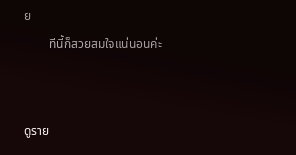ย
        ทีนี้ก็สวยสมใจแน่นอนค่ะ


ดูราย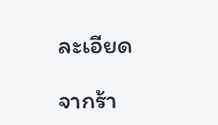ละเอียด

จากร้า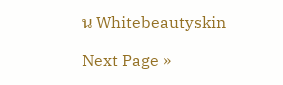น Whitebeautyskin

Next Page »